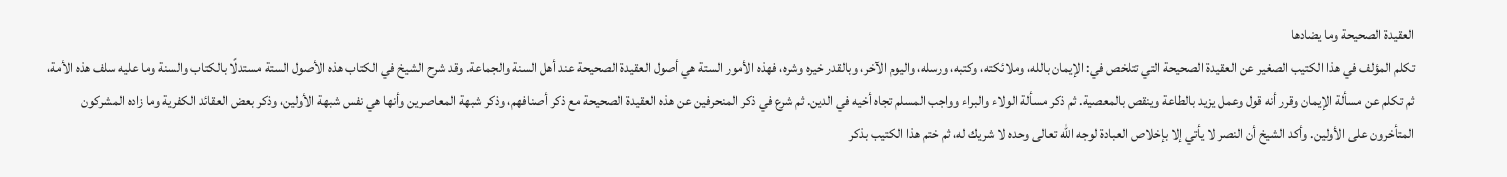العقيدة الصحيحة وما يضادها
تكلم المؤلف في هذا الكتيب الصغير عن العقيدة الصحيحة التي تتلخص في: الإيمان بالله، وملائكته، وكتبه، ورسله، واليوم الآخر، وبالقدر خيره وشره، فهذه الأمور الستة هي أصول العقيدة الصحيحة عند أهل السنة والجماعة. وقد شرح الشيخ في الكتاب هذه الأصول الستة مستدلًا بالكتاب والسنة وما عليه سلف هذه الأمة، ثم تكلم عن مسألة الإيمان وقرر أنه قول وعمل يزيد بالطاعة وينقص بالمعصية. ثم ذكر مسألة الولاء والبراء وواجب المسلم تجاه أخيه في الدين. ثم شرع في ذكر المنحرفين عن هذه العقيدة الصحيحة مع ذكر أصنافهم، وذكر شبهة المعاصرين وأنها هي نفس شبهة الأولين، وذكر بعض العقائد الكفرية وما زاده المشركون المتأخرون على الأولين. وأكد الشيخ أن النصر لا يأتي إلا بإخلاص العبادة لوجه الله تعالى وحده لا شريك له، ثم ختم هذا الكتيب بذكر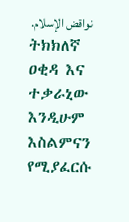نواقض الإسلام.
ትክክለኛ ዐቂዳ እና ተቃራኒው እንዲሁም እስልምናን የሚያፈርሱ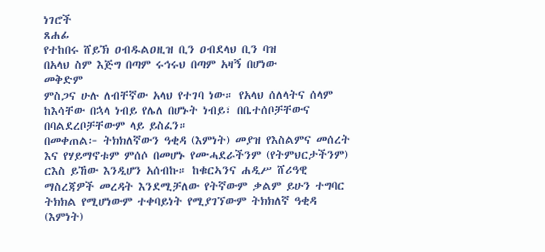ነገሮች
ጸሐፊ
የተከበሩ ሸይኽ ዐብዱልዐዚዝ ቢን ዐብደላህ ቢን ባዝ
በአላህ ስም እጅግ በጣም ሩኅሩህ በጣም አዛኝ በሆነው
መቅድም
ምስጋና ሁሉ ለብቸኛው አላህ የተገባ ነው። የአላህ ሰለላትና ሰላም ከእሳቸው በኋላ ነብይ የሌለ በሆኑት ነብይ፣ በቤተሰቦቻቸውና በባልደረቦቻቸውም ላይ ይስፈን።
በመቀጠል፦ ትክክለኛውን ዓቂዳ (እምነት) መያዝ የእስልምና መሰረት እና የሃይማኖቱም ምሰሶ በመሆኑ የሙሓደራችንም (የትምህርታችንም) ርእስ ይኸው እንዲሆን አሰብኩ። ከቁርኣንና ሐዲሥ ሸሪዓዊ ማስረጃዎች መረዳት እንደሚቻለው የትኛውም ቃልም ይሁን ተግባር ትክክል የሚሆነውም ተቀባይነት የሚያገኘውም ትክክለኛ ዓቂዳ (እምነት)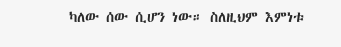ካለው ሰው ሲሆን ነው። ስለዚህም እምነቱ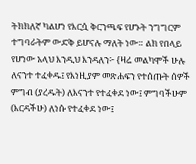ትክክለኛ ካልሆነ የእርሷ ቅርንጫፍ የሆኑት ንግግርም ተግባራትም ውድቅ ይሆናሉ ማለት ነው። ልክ የበላይ የሆነው አላህ እንዲህ እንዳለን፦ {ዛሬ መልካሞች ሁሉ ለናንተ ተፈቀዱ፤ የእነዚያም መጽሐፍን የተሰጡት ሰዎች ምግብ (ያረዱት) ለእናንተ የተፈቀደ ነው፤ ምግባችሁም (እርዳችሁ) ለነሱ የተፈቀደ ነው፤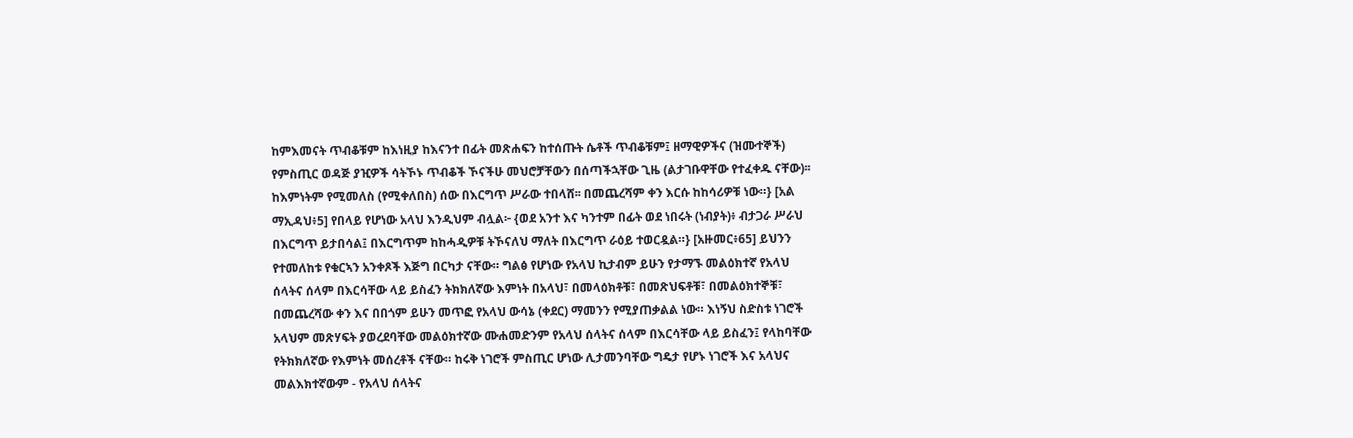ከምእመናት ጥብቆቹም ከእነዚያ ከእናንተ በፊት መጽሐፍን ከተሰጡት ሴቶች ጥብቆቹም፤ ዘማዊዎችና (ዝሙተኞች) የምስጢር ወዳጅ ያዢዎች ሳትኾኑ ጥብቆች ኾናችሁ መህሮቻቸውን በሰጣችኋቸው ጊዜ (ልታገቡዋቸው የተፈቀዱ ናቸው)፡፡ ከእምነትም የሚመለስ (የሚቀለበስ) ሰው በእርግጥ ሥራው ተበላሸ፡፡ በመጨረሻም ቀን እርሱ ከከሳሪዎቹ ነው።} [አል ማኢዳህ፥5] የበላይ የሆነው አላህ እንዲህም ብሏል፦ {ወደ አንተ እና ካንተም በፊት ወደ ነበሩት (ነብያት)፥ ብታጋራ ሥራህ በእርግጥ ይታበሳል፤ በእርግጥም ከከሓዲዎቹ ትኾናለህ ማለት በእርግጥ ራዕይ ተወርዷል።} [አዙመር፥65] ይህንን የተመለከቱ የቁርኣን አንቀጾች እጅግ በርካታ ናቸው። ግልፅ የሆነው የአላህ ኪታብም ይሁን የታማኙ መልዕክተኛ የአላህ ሰላትና ሰላም በእርሳቸው ላይ ይስፈን ትክክለኛው እምነት በአላህ፣ በመላዕክቶቹ፣ በመጽህፍቶቹ፣ በመልዕክተኞቹ፣ በመጨረሻው ቀን እና በበጎም ይሁን መጥፎ የአላህ ውሳኔ (ቀደር) ማመንን የሚያጠቃልል ነው። እነኝህ ስድስቱ ነገሮች አላህም መጽሃፍት ያወረደባቸው መልዕክተኛው ሙሐመድንም የአላህ ሰላትና ሰላም በእርሳቸው ላይ ይስፈን፤ የላከባቸው የትክክለኛው የእምነት መሰረቶች ናቸው። ከሩቅ ነገሮች ምስጢር ሆነው ሊታመንባቸው ግዴታ የሆኑ ነገሮች እና አላህና መልእክተኛውም - የአላህ ሰላትና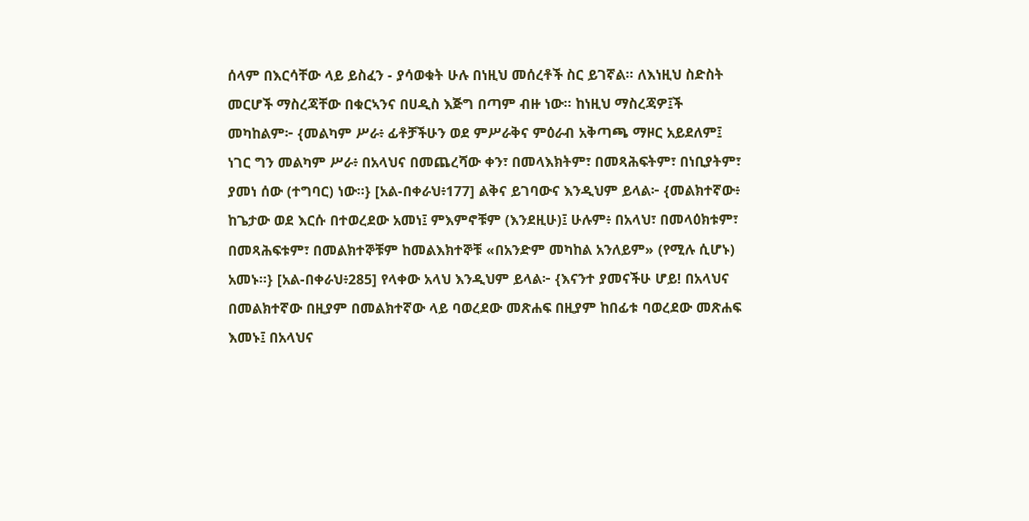ሰላም በእርሳቸው ላይ ይስፈን - ያሳወቁት ሁሉ በነዚህ መሰረቶች ስር ይገኛል። ለእነዚህ ስድስት መርሆች ማስረጃቸው በቁርኣንና በሀዲስ እጅግ በጣም ብዙ ነው። ከነዚህ ማስረጃዎ፤ች መካከልም፦ {መልካም ሥራ፥ ፊቶቻችሁን ወደ ምሥራቅና ምዕራብ አቅጣጫ ማዞር አይደለም፤ ነገር ግን መልካም ሥራ፥ በአላህና በመጨረሻው ቀን፣ በመላእክትም፣ በመጻሕፍትም፣ በነቢያትም፣ ያመነ ሰው (ተግባር) ነው።} [አል-በቀራህ፥177] ልቅና ይገባውና እንዲህም ይላል፦ {መልክተኛው፥ ከጌታው ወደ እርሱ በተወረደው አመነ፤ ምእምኖቹም (እንደዚሁ)፤ ሁሉም፥ በአላህ፣ በመላዕክቱም፣ በመጻሕፍቱም፣ በመልክተኞቹም ከመልእክተኞቹ «በአንድም መካከል አንለይም» (የሚሉ ሲሆኑ) አመኑ።} [አል-በቀራህ፥285] የላቀው አላህ እንዲህም ይላል፦ {እናንተ ያመናችሁ ሆይ! በአላህና በመልክተኛው በዚያም በመልክተኛው ላይ ባወረደው መጽሐፍ በዚያም ከበፊቱ ባወረደው መጽሐፍ እመኑ፤ በአላህና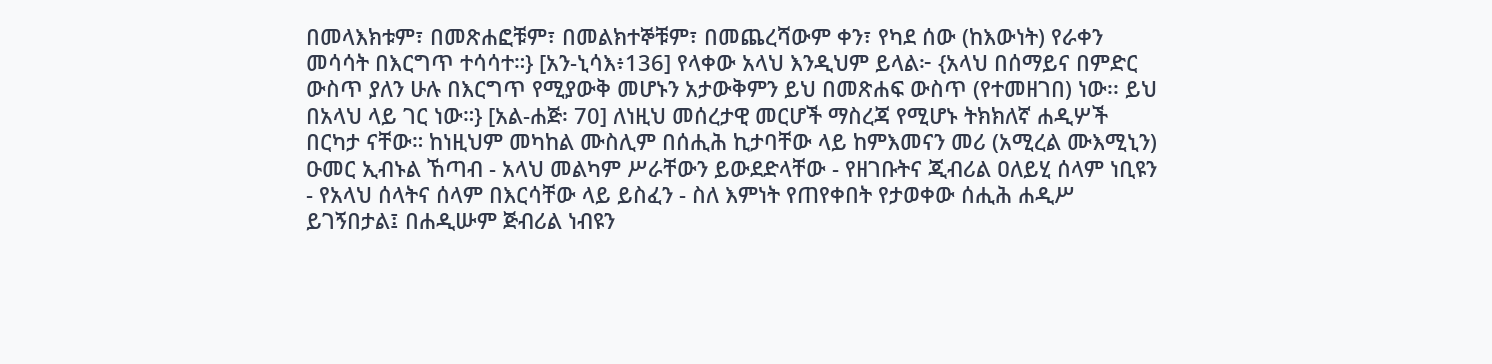በመላእክቱም፣ በመጽሐፎቹም፣ በመልክተኞቹም፣ በመጨረሻውም ቀን፣ የካደ ሰው (ከእውነት) የራቀን መሳሳት በእርግጥ ተሳሳተ።} [አን-ኒሳእ፥136] የላቀው አላህ እንዲህም ይላል፦ {አላህ በሰማይና በምድር ውስጥ ያለን ሁሉ በእርግጥ የሚያውቅ መሆኑን አታውቅምን ይህ በመጽሐፍ ውስጥ (የተመዘገበ) ነው፡፡ ይህ በአላህ ላይ ገር ነው።} [አል-ሐጅ፡ 70] ለነዚህ መሰረታዊ መርሆች ማስረጃ የሚሆኑ ትክክለኛ ሐዲሦች በርካታ ናቸው። ከነዚህም መካከል ሙስሊም በሰሒሕ ኪታባቸው ላይ ከምእመናን መሪ (አሚረል ሙእሚኒን) ዑመር ኢብኑል ኸጣብ - አላህ መልካም ሥራቸውን ይውደድላቸው - የዘገቡትና ጂብሪል ዐለይሂ ሰላም ነቢዩን - የአላህ ሰላትና ሰላም በእርሳቸው ላይ ይስፈን - ስለ እምነት የጠየቀበት የታወቀው ሰሒሕ ሐዲሥ ይገኝበታል፤ በሐዲሡም ጅብሪል ነብዩን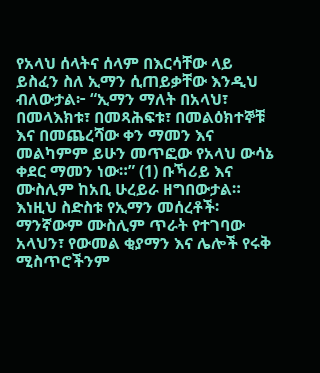የአላህ ሰላትና ሰላም በእርሳቸው ላይ ይስፈን ስለ ኢማን ሲጠይቃቸው እንዲህ ብለውታል፦ “ኢማን ማለት በአላህ፣ በመላእክቱ፣ በመጻሕፍቱ፣ በመልዕክተኞቹ እና በመጨረሻው ቀን ማመን እና መልካምም ይሁን መጥፎው የአላህ ውሳኔ ቀደር ማመን ነው።” (1) ቡኻሪይ እና ሙስሊም ከአቢ ሁረይራ ዘግበውታል። እነዚህ ስድስቱ የኢማን መሰረቶች፡ ማንኛውም ሙስሊም ጥራት የተገባው አላህን፣ የውመል ቂያማን እና ሌሎች የሩቅ ሚስጥሮችንም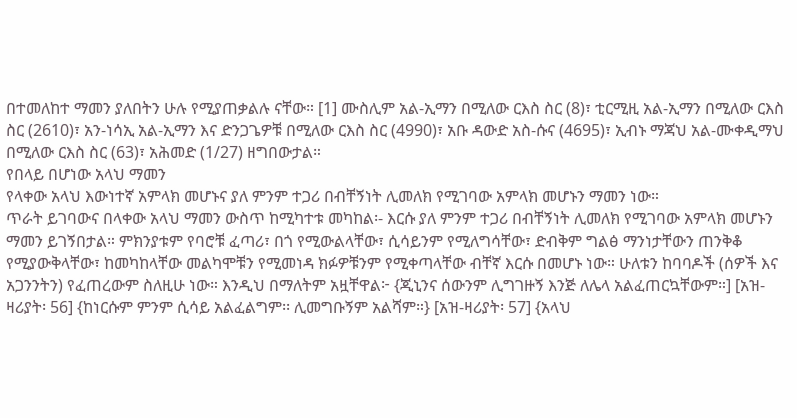በተመለከተ ማመን ያለበትን ሁሉ የሚያጠቃልሉ ናቸው። [1] ሙስሊም አል-ኢማን በሚለው ርእስ ስር (8)፣ ቲርሚዚ አል-ኢማን በሚለው ርእስ ስር (2610)፣ አን-ነሳኢ አል-ኢማን እና ድንጋጌዎቹ በሚለው ርእስ ስር (4990)፣ አቡ ዳውድ አስ-ሱና (4695)፣ ኢብኑ ማጃህ አል-ሙቀዲማህ በሚለው ርእስ ስር (63)፣ አሕመድ (1/27) ዘግበውታል።
የበላይ በሆነው አላህ ማመን
የላቀው አላህ እውነተኛ አምላክ መሆኑና ያለ ምንም ተጋሪ በብቸኝነት ሊመለክ የሚገባው አምላክ መሆኑን ማመን ነው።
ጥራት ይገባውና በላቀው አላህ ማመን ውስጥ ከሚካተቱ መካከል፡- እርሱ ያለ ምንም ተጋሪ በብቸኝነት ሊመለክ የሚገባው አምላክ መሆኑን ማመን ይገኝበታል። ምክንያቱም የባሮቹ ፈጣሪ፣ በጎ የሚውልላቸው፣ ሲሳይንም የሚለግሳቸው፣ ድብቅም ግልፅ ማንነታቸውን ጠንቅቆ የሚያውቅላቸው፣ ከመካከላቸው መልካሞቹን የሚመነዳ ክፉዎቹንም የሚቀጣላቸው ብቸኛ እርሱ በመሆኑ ነው። ሁለቱን ከባባዶች (ሰዎች እና አጋንንትን) የፈጠረውም ስለዚሁ ነው። እንዲህ በማለትም አዟቸዋል፦ {ጂኒንና ሰውንም ሊግገዙኝ እንጅ ለሌላ አልፈጠርኳቸውም።] [አዝ-ዛሪያት፡ 56] {ከነርሱም ምንም ሲሳይ አልፈልግም፡፡ ሊመግቡኝም አልሻም።} [አዝ-ዛሪያት፡ 57] {አላህ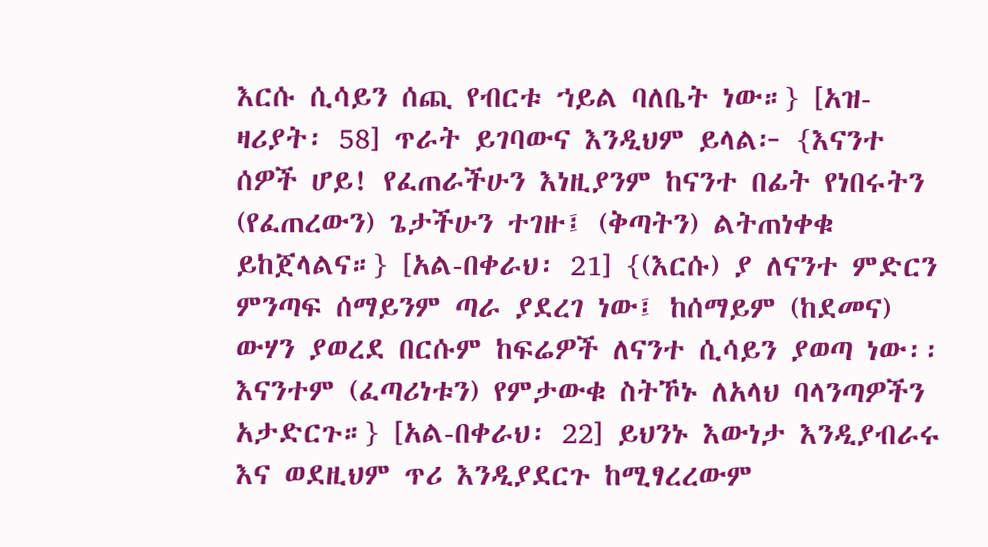እርሱ ሲሳይን ሰጪ የብርቱ ኀይል ባለቤት ነው።} [አዝ-ዛሪያት፡ 58] ጥራት ይገባውና እንዲህም ይላል፦ {እናንተ ሰዎች ሆይ! የፈጠራችሁን እነዚያንም ከናንተ በፊት የነበሩትን (የፈጠረውን) ጌታችሁን ተገዙ፤ (ቅጣትን) ልትጠነቀቁ ይከጀላልና።} [አል-በቀራህ፡ 21] {(እርሱ) ያ ለናንተ ምድርን ምንጣፍ ሰማይንም ጣራ ያደረገ ነው፤ ከሰማይም (ከደመና) ውሃን ያወረደ በርሱም ከፍሬዎች ለናንተ ሲሳይን ያወጣ ነው፡፡ እናንተም (ፈጣሪነቱን) የምታውቁ ስትኾኑ ለአላህ ባላንጣዎችን አታድርጉ።} [አል-በቀራህ፡ 22] ይህንኑ እውነታ እንዲያብራሩ እና ወደዚህም ጥሪ እንዲያደርጉ ከሚፃረረውም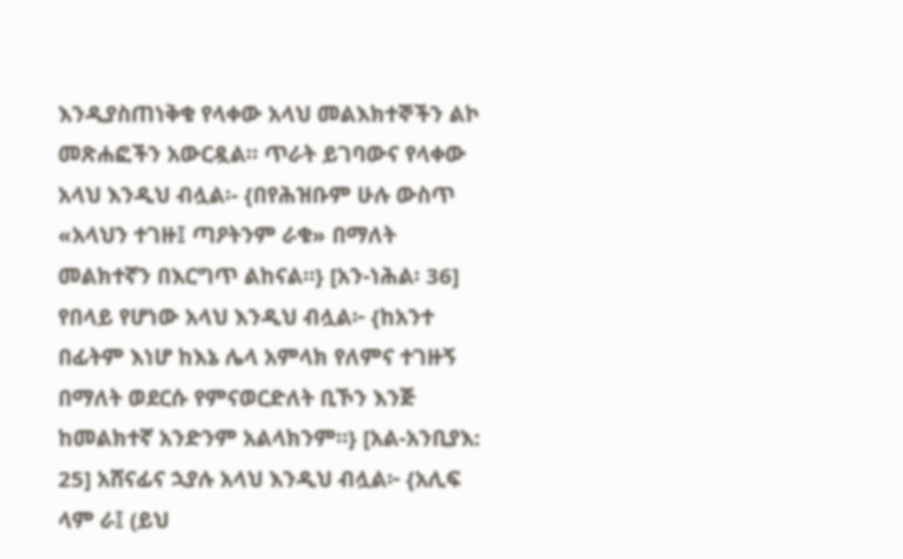እንዲያስጠነቅቁ የላቀው አላህ መልእክተኞችን ልኮ መጽሐፎችን አውርዷል። ጥራት ይገባውና የላቀው አላህ እንዲህ ብሏል፡- {በየሕዝቡም ሁሉ ውስጥ «አላህን ተገዙ፤ ጣዖትንም ራቁ» በማለት መልክተኛን በእርግጥ ልከናል።} [አን-ነሕል፡ 36] የበላይ የሆነው አላህ እንዲህ ብሏል፦ {ከአንተ በፊትም እነሆ ከእኔ ሌላ አምላክ የለምና ተገዙኝ በማለት ወደርሱ የምናወርድለት ቢኾን እንጅ ከመልክተኛ አንድንም አልላክንም።} [አል-አንቢያእ: 25] አሸናፊና ኋያሉ አላህ እንዲህ ብሏል፦ {አሊፍ ላም ራ፤ (ይህ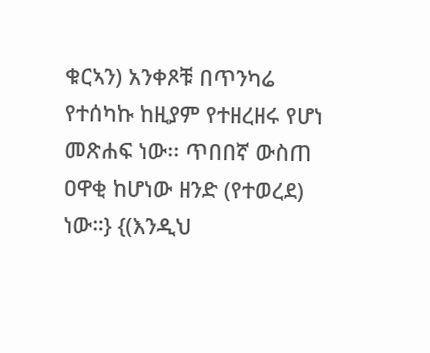ቁርኣን) አንቀጾቹ በጥንካሬ የተሰካኩ ከዚያም የተዘረዘሩ የሆነ መጽሐፍ ነው፡፡ ጥበበኛ ውስጠ ዐዋቂ ከሆነው ዘንድ (የተወረደ) ነው።} {(እንዲህ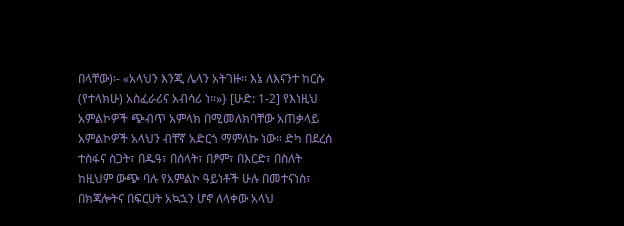በላቸው)፡- «አላህን እንጂ ሌላን አትገዙ፡፡ እኔ ለእናንተ ከርሱ (የተላክሁ) አስፈራሪና አብሳሪ ነ።»} [ሁድ: 1-2] የእነዚህ አምልኮዎች ጭብጥ አምላክ በሚመለክባቸው አጠቃላይ አምልኮዎች አላህን ብቸኛ አድርጎ ማምለኩ ነው። ድካ በደረሰ ተስፋና ስጋት፣ በዱዓ፣ በሰላት፣ በፆም፣ በእርድ፣ በስለት ከዚህም ውጭ ባሉ የአምልኮ ዓይነቶች ሁሉ በመተናነስ፣ በክጃሎትና በፍርሀት አኳኋን ሆኖ ለላቀው አላህ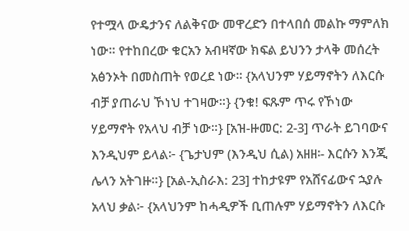የተሟላ ውዴታንና ለልቅናው መዋረድን በተላበሰ መልኩ ማምለክ ነው። የተከበረው ቁርአን አብዛኛው ክፍል ይህንን ታላቅ መሰረት አፅንኦት በመስጠት የወረደ ነው። {አላህንም ሃይማኖትን ለእርሱ ብቻ ያጠራህ ኾነህ ተገዛው።} {ንቁ! ፍጹም ጥሩ የኾነው ሃይማኖት የአላህ ብቻ ነው።} [አዝ-ዙመር: 2-3] ጥራት ይገባውና እንዲህም ይላል፦ {ጌታህም (እንዲህ ሲል) አዘዘ፡- እርሱን እንጂ ሌላን አትገዙ።} [አል-ኢስራእ: 23] ተከታዩም የአሸናፊውና ኋያሉ አላህ ቃል፦ {አላህንም ከሓዲዎች ቢጠሉም ሃይማኖትን ለእርሱ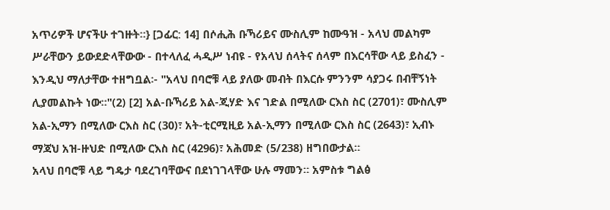አጥሪዎች ሆናችሁ ተገዙት።} [ጋፊር: 14] በሶሒሕ ቡኻሪይና ሙስሊም ከሙዓዝ - አላህ መልካም ሥራቸውን ይውደድላቸውው - በተላለፈ ሓዲሥ ነብዩ - የአላህ ሰላትና ሰላም በእርሳቸው ላይ ይስፈን - እንዲህ ማለታቸው ተዘግቧል፡- "አላህ በባሮቹ ላይ ያለው መብት በእርሱ ምንንም ሳያጋሩ በብቸኝነት ሊያመልኩት ነው።"(2) [2] አል-ቡኻሪይ አል-ጂሃድ እና ገድል በሚለው ርእስ ስር (2701)፣ ሙስሊም አል-ኢማን በሚለው ርእስ ስር (30)፣ አት-ቲርሚዚይ አል-ኢማን በሚለው ርእስ ስር (2643)፣ ኢብኑ ማጃህ አዝ-ዙህድ በሚለው ርእስ ስር (4296)፣ አሕመድ (5/238) ዘግበውታል።
አላህ በባሮቹ ላይ ግዴታ ባደረገባቸውና በደነገገላቸው ሁሉ ማመን። አምስቱ ግልፅ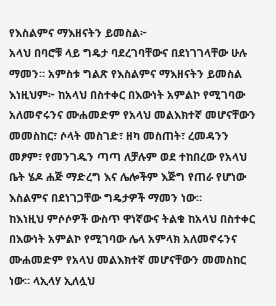የእስልምና ማእዘናትን ይመስል፦
አላህ በባሮቹ ላይ ግዴታ ባደረገባቸውና በደነገገላቸው ሁሉ ማመን። አምስቱ ግልጽ የእስልምና ማእዘናትን ይመስል እነዚህም፦ ከአላህ በስተቀር በእውነት አምልኮ የሚገባው አለመኖሩንና ሙሐመድም የአላህ መልእክተኛ መሆናቸውን መመስከር፣ ሶላት መስገድ፣ ዘካ መስጠት፣ ረመዳንን መፆም፣ የመንገዱን ጣጣ ለቻሉም ወደ ተከበረው የአላህ ቤት ሄዶ ሐጅ ማድረግ እና ሌሎችም እጅግ የጠራ የሆነው እስልምና በደነገጋቸው ግዴታዎች ማመን ነው።
ከእነዚህ ምሶሶዎች ውስጥ ዋነኛውና ትልቁ ከአላህ በስተቀር በእውነት አምልኮ የሚገባው ሌላ አምላክ አለመኖሩንና ሙሐመድም የአላህ መልእክተኛ መሆናቸውን መመስከር ነው። ላኢላሃ ኢለሏህ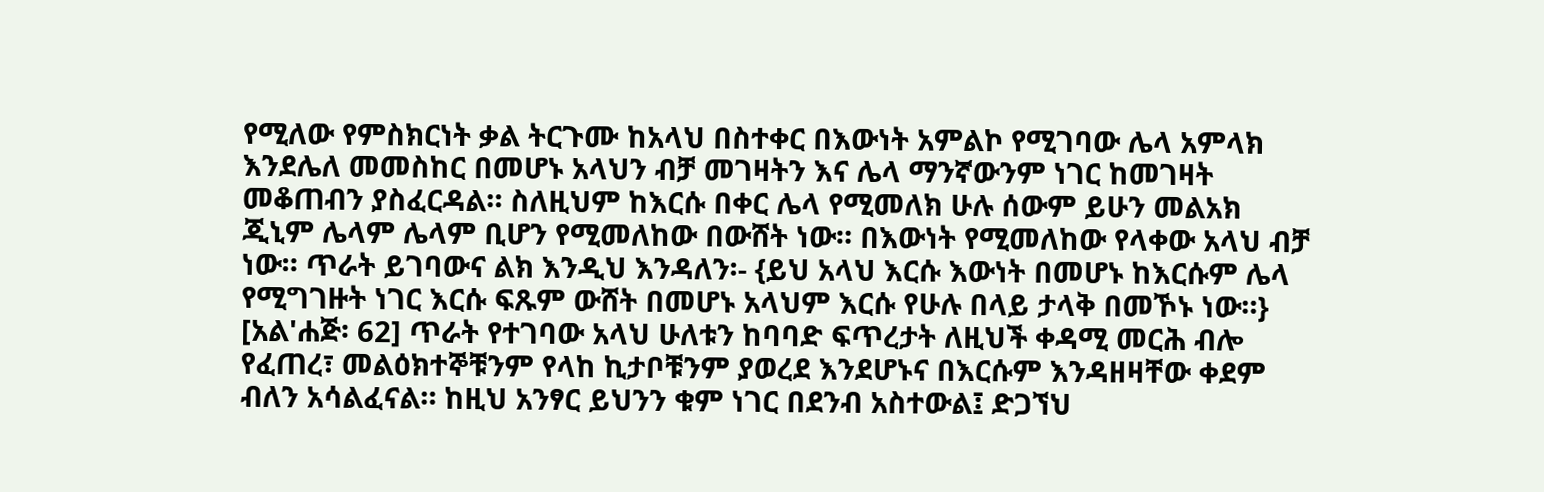የሚለው የምስክርነት ቃል ትርጉሙ ከአላህ በስተቀር በእውነት አምልኮ የሚገባው ሌላ አምላክ እንደሌለ መመስከር በመሆኑ አላህን ብቻ መገዛትን እና ሌላ ማንኛውንም ነገር ከመገዛት መቆጠብን ያስፈርዳል። ስለዚህም ከእርሱ በቀር ሌላ የሚመለክ ሁሉ ሰውም ይሁን መልአክ ጂኒም ሌላም ሌላም ቢሆን የሚመለከው በውሸት ነው። በእውነት የሚመለከው የላቀው አላህ ብቻ ነው። ጥራት ይገባውና ልክ እንዲህ እንዳለን፡- {ይህ አላህ እርሱ እውነት በመሆኑ ከእርሱም ሌላ የሚግገዙት ነገር እርሱ ፍጹም ውሸት በመሆኑ አላህም እርሱ የሁሉ በላይ ታላቅ በመኾኑ ነው።} [አል'ሐጅ፡ 62] ጥራት የተገባው አላህ ሁለቱን ከባባድ ፍጥረታት ለዚህች ቀዳሚ መርሕ ብሎ የፈጠረ፣ መልዕክተኞቹንም የላከ ኪታቦቹንም ያወረደ እንደሆኑና በእርሱም እንዳዘዛቸው ቀደም ብለን አሳልፈናል። ከዚህ አንፃር ይህንን ቁም ነገር በደንብ አስተውል፤ ድጋኘህ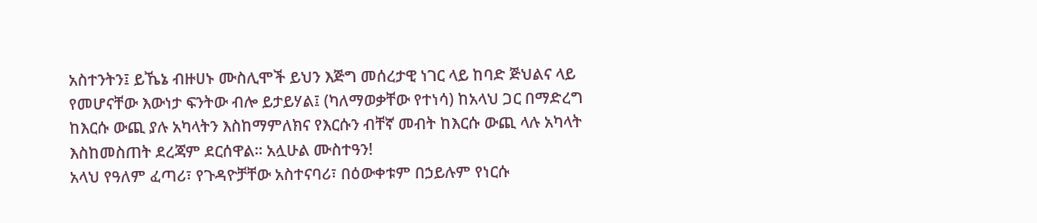አስተንትን፤ ይኼኔ ብዙሀኑ ሙስሊሞች ይህን እጅግ መሰረታዊ ነገር ላይ ከባድ ጅህልና ላይ የመሆናቸው እውነታ ፍንትው ብሎ ይታይሃል፤ (ካለማወቃቸው የተነሳ) ከአላህ ጋር በማድረግ ከእርሱ ውጪ ያሉ አካላትን እስከማምለክና የእርሱን ብቸኛ መብት ከእርሱ ውጪ ላሉ አካላት እስከመስጠት ደረጃም ደርሰዋል። አሏሁል ሙስተዓን!
አላህ የዓለም ፈጣሪ፣ የጉዳዮቻቸው አስተናባሪ፣ በዕውቀቱም በኃይሉም የነርሱ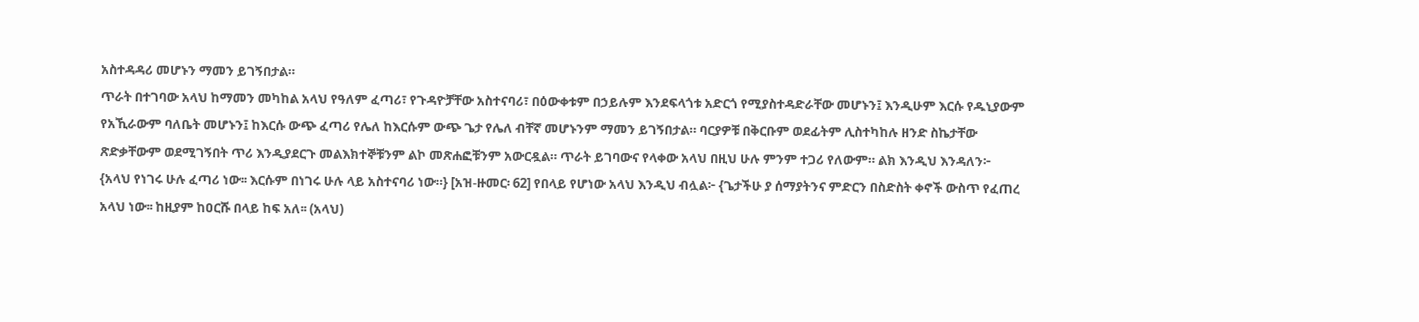አስተዳዳሪ መሆኑን ማመን ይገኝበታል።
ጥራት በተገባው አላህ ከማመን መካከል አላህ የዓለም ፈጣሪ፣ የጉዳዮቻቸው አስተናባሪ፣ በዕውቀቱም በኃይሉም እንደፍላጎቱ አድርጎ የሚያስተዳድራቸው መሆኑን፤ እንዲሁም እርሱ የዱኒያውም የአኺራውም ባለቤት መሆኑን፤ ከእርሱ ውጭ ፈጣሪ የሌለ ከእርሱም ውጭ ጌታ የሌለ ብቸኛ መሆኑንም ማመን ይገኝበታል። ባርያዎቹ በቅርቡም ወደፊትም ሊስተካከሉ ዘንድ ስኬታቸው ጽድቃቸውም ወደሚገኝበት ጥሪ እንዲያደርጉ መልእክተኞቹንም ልኮ መጽሐፎቹንም አውርዷል። ጥራት ይገባውና የላቀው አላህ በዚህ ሁሉ ምንም ተጋሪ የለውም። ልክ እንዲህ እንዳለን፦ {አላህ የነገሩ ሁሉ ፈጣሪ ነው፡፡ እርሱም በነገሩ ሁሉ ላይ አስተናባሪ ነው።} [አዝ-ዙመር፡ 62] የበላይ የሆነው አላህ እንዲህ ብሏል፦ {ጌታችሁ ያ ሰማያትንና ምድርን በስድስት ቀኖች ውስጥ የፈጠረ አላህ ነው፡፡ ከዚያም ከዐርሹ በላይ ከፍ አለ፡፡ (አላህ)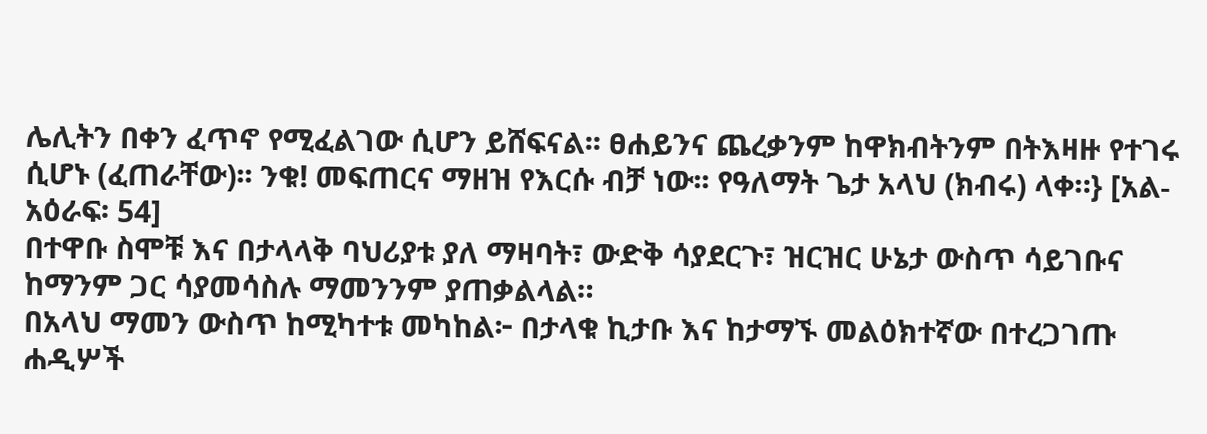ሌሊትን በቀን ፈጥኖ የሚፈልገው ሲሆን ይሸፍናል፡፡ ፀሐይንና ጨረቃንም ከዋክብትንም በትእዛዙ የተገሩ ሲሆኑ (ፈጠራቸው)፡፡ ንቁ! መፍጠርና ማዘዝ የእርሱ ብቻ ነው፡፡ የዓለማት ጌታ አላህ (ክብሩ) ላቀ።} [አል-አዕራፍ፡ 54]
በተዋቡ ስሞቹ እና በታላላቅ ባህሪያቱ ያለ ማዛባት፣ ውድቅ ሳያደርጉ፣ ዝርዝር ሁኔታ ውስጥ ሳይገቡና ከማንም ጋር ሳያመሳስሉ ማመንንም ያጠቃልላል።
በአላህ ማመን ውስጥ ከሚካተቱ መካከል፦ በታላቁ ኪታቡ እና ከታማኙ መልዕክተኛው በተረጋገጡ ሐዲሦች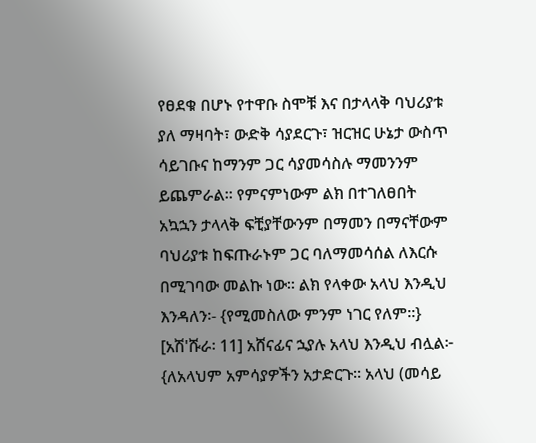የፀደቁ በሆኑ የተዋቡ ስሞቹ እና በታላላቅ ባህሪያቱ ያለ ማዛባት፣ ውድቅ ሳያደርጉ፣ ዝርዝር ሁኔታ ውስጥ ሳይገቡና ከማንም ጋር ሳያመሳስሉ ማመንንም ይጨምራል። የምናምነውም ልክ በተገለፀበት አኳኋን ታላላቅ ፍቺያቸውንም በማመን በማናቸውም ባህሪያቱ ከፍጡራኑም ጋር ባለማመሳሰል ለእርሱ በሚገባው መልኩ ነው። ልክ የላቀው አላህ እንዲህ እንዳለን፡- {የሚመስለው ምንም ነገር የለም።} [አሽ'ሹራ፡ 11] አሸናፊና ኋያሉ አላህ እንዲህ ብሏል፦ {ለአላህም አምሳያዎችን አታድርጉ። አላህ (መሳይ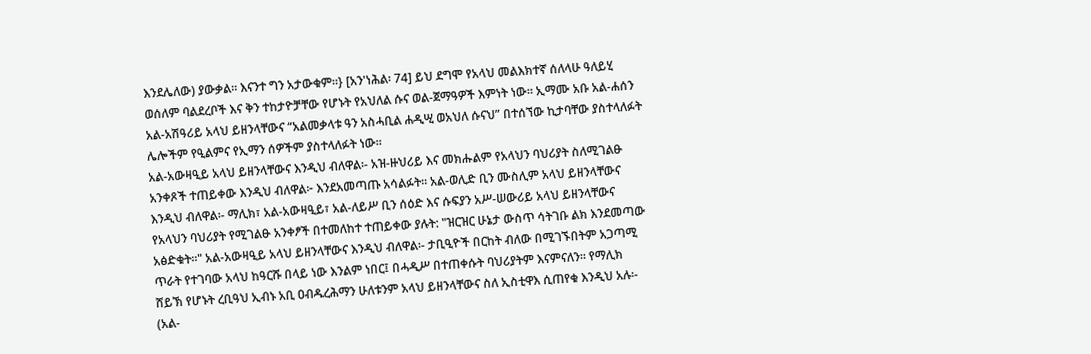እንደሌለው) ያውቃል። እናንተ ግን አታውቁም።} [አን'ነሕል፡ 74] ይህ ደግሞ የአላህ መልእክተኛ ሰለላሁ ዓለይሂ ወሰለም ባልደረቦች እና ቅን ተከታዮቻቸው የሆኑት የአህለል ሱና ወል-ጀማዓዎች እምነት ነው። ኢማሙ አቡ አል-ሐሰን አል-አሽዓሪይ አላህ ይዘንላቸውና “አልመቃላቱ ዓን አስሓቢል ሐዲሢ ወአህለ ሱናህ” በተሰኘው ኪታባቸው ያስተላለፉት ሌሎችም የዒልምና የኢማን ሰዎችም ያስተላለፉት ነው።
አል-አውዛዒይ አላህ ይዘንላቸውና እንዲህ ብለዋል፡- አዝ-ዙህሪይ እና መክሑልም የአላህን ባህሪያት ስለሚገልፁ አንቀጾች ተጠይቀው እንዲህ ብለዋል፦ እንደአመጣጡ አሳልፉት። አል-ወሊድ ቢን ሙስሊም አላህ ይዘንላቸውና እንዲህ ብለዋል፡- ማሊክ፣ አል-አውዛዒይ፣ አል-ለይሥ ቢን ሰዕድ እና ሱፍያን አሥ-ሠውሪይ አላህ ይዘንላቸውና የአላህን ባህሪያት የሚገልፁ አንቀፆች በተመለከተ ተጠይቀው ያሉት: "ዝርዝር ሁኔታ ውስጥ ሳትገቡ ልክ እንደመጣው አፅድቁት።" አል-አውዛዒይ አላህ ይዘንላቸውና እንዲህ ብለዋል፡- ታቢዒዮች በርከት ብለው በሚገኙበትም አጋጣሚ ጥራት የተገባው አላህ ከዓርሹ በላይ ነው እንልም ነበር፤ በሓዲሥ በተጠቀሱት ባህሪያትም እናምናለን። የማሊክ ሸይኽ የሆኑት ረቢዓህ ኢብኑ አቢ ዐብዱረሕማን ሁለቱንም አላህ ይዘንላቸውና ስለ ኢስቲዋእ ሲጠየቁ እንዲህ አሉ፡- (አል-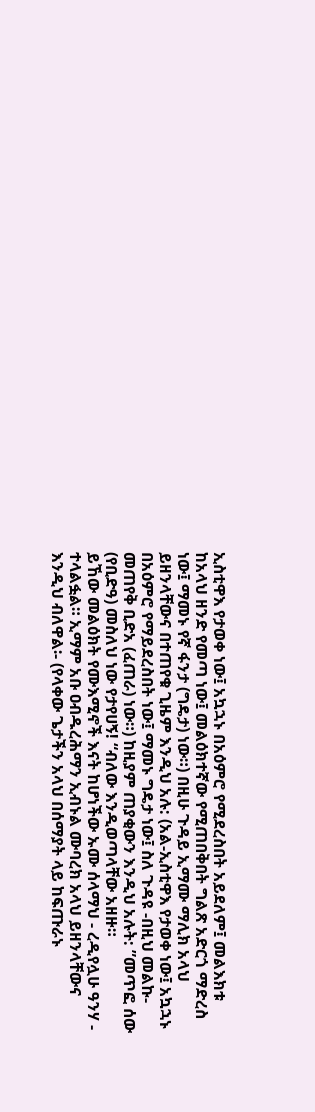ኢስቲዋእ የታወቀ ነው፤ አኳኋኑ በአዕምሮ የሚደረስበት አይደለም፤ መልእክቱ ከአላህ ዘንድ የመጣ ነው፤ መልዕክተኛው የሚጠበቅበት ግልጽ አድርጎ ማድረስ ነው፤ ማመኑ የኛ ፋንታ (ግዴታ) ነው።) በዚሁ ጉዳይ ኢማሙ ማሊክ አላህ ይዘንላቸውና በተጠየቁ ጊዜም እንዲህ አሉ: (አል-ኢስቲዋእ የታወቀ ነው፤ አኳኋኑ በአዕምሮ የማይደረስበት ነው፤ ማመኑ ግዴታ ነው፤ ስለ ጉዳዩ -በዚህ መልኩ- መጠየቅ ቢድአ (ፈጠራ) ነው።) ከዚያም ጠያቂውን እንዲህ አሉት: ”መጥፎ ሰው (የቢድዓ) መስለህ ነው የታየሀኝ! “ብለው እንዲወጣላቸው አዘዙ።
ይኸው መልዕክት የሙእሚኖች እናት ከሆነችው ኡሙ ሰላማህ - ረዲየሏሁ ዓንሃ - ተላልፏል። ኢማም አቡ ዐብዱረሕማን ኢብኑል ሙባረክ አላህ ይዘንላቸውና እንዲህ ብለዋል፡- (የላቀው ጌታችን አላህ በሰማያት ላይ ከፍጡራኑ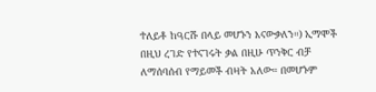ተለይቶ ከዓርሹ በላይ መሆኑን እናውቃለን።) ኢማሞች በዚህ ረገድ የተናገሩት ቃል በዚሁ ጥንቅር ብቻ ለማሰባሰብ የማይመች ብዛት አለው። በመሆኑም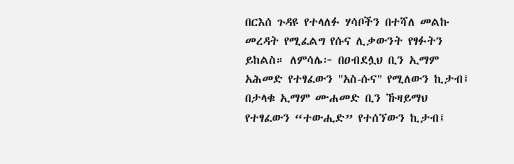በርእሰ ጉዳዩ የተላለፉ ሃሳቦችን በተሻለ መልኩ መረዳት የሚፈልግ የሱና ሊቃውንት የፃፉትን ይከልስ። ለምሳሌ፦ በዐብደሏህ ቢን ኢማም አሕመድ የተፃፈውን "አስ-ሱና" የሚለውን ኪታብ፤ በታላቁ ኢማም ሙሐመድ ቢን ኹዛይማህ የተፃፈውን “ተውሒድ” የተሰኘውን ኪታብ፤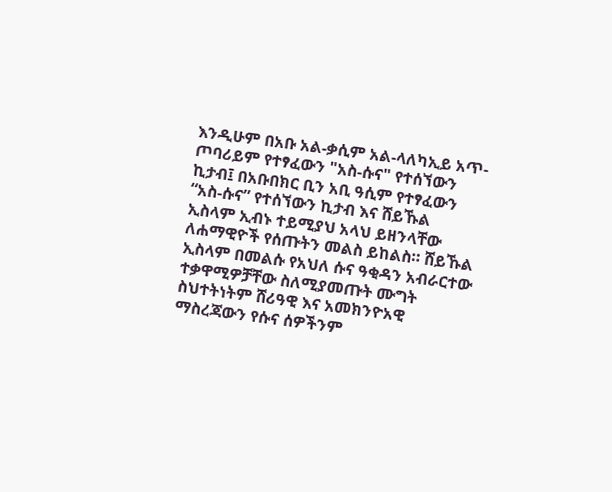እንዲሁም በአቡ አል-ቃሲም አል-ላለካኢይ አጥ-ጦባሪይም የተፃፈውን "አስ-ሱና" የተሰኘውን ኪታብ፤ በአቡበክር ቢን አቢ ዓሲም የተፃፈውን “አስ-ሱና” የተሰኘውን ኪታብ እና ሸይኹል ኢስላም ኢብኑ ተይሚያህ አላህ ይዘንላቸው ለሐማዊዮች የሰጡትን መልስ ይከልስ። ሸይኹል ኢስላም በመልሱ የአህለ ሱና ዓቂዳን አብራርተው ተቃዋሚዎቻቸው ስለሚያመጡት ሙግት ስህተትነትም ሸሪዓዊ እና አመክንዮአዊ ማስረጃውን የሱና ሰዎችንም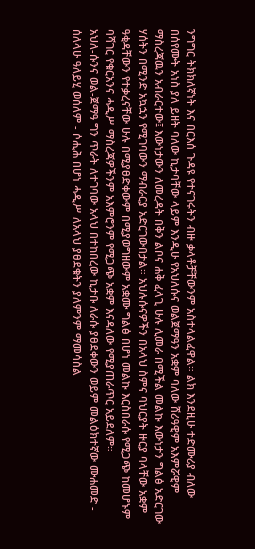ንግግር ትክክለኛነት እና በርእሰ ጉዳዩ የተናገሩትን ብዙ ቃላቶቻቸውንም አስተላልፈዋል። ልክ እንደዚሁ ተድሙሪያ ብለው በሰየሙት አነስ ያለ ይዘት ባለው ኪታባቸው ላይም እንዲሁ የአህለሱና ወልጀማዓን አቋም ባለው ሸሪዓዊም አእምሯዊም ማስረጃዉን አብራርተው፤ እውነታውን ለመረዳት በቅን ልቦና ሐቅ ፈላጊ ሁሉ ሊመራ በሚችል መልኩ እውነታን ግልፅ አድርገው ሃሰትን በሚንድ አኳኋን የሚገባውን ማብራርያ አድርገውበታል። አህሉሱናዎችን በአላህ ስምና ባህርያት ዙርያ ባላቸው አቋም ዓቂዳቸውን የተቃረናቸው ሁሉ በሚያፀድቀውም በሚያወግዘውም አቋሙ ግልፅ በሆነ መልኩ እርስበራሱ የሚጋጭ ከመሆኑም ባሻገር የቁርአንና ሓዲሥ ማስረጃዎችንም አእምሮንም የሚጋጭ አቋም እናዳለው የሚያጠራጥር አይደለም።
አህለ-ሱንና ወል-ጀማዓ ግን ጥራት ለተገባው አላህ በተከበረው ኪታቡ ለራሱ ያፀደቀውን ወይም መልዕክተኛው ሙሐመድ - ሰለላሁ ዓለይሂ ወሰለም - ሶሒሕ በሆነ ሓዲሥ ለአላህ ያፀደቁትን ያለምንም ማመሳስል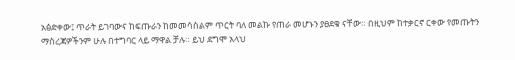አፅድቀው፤ ጥራት ይገባውና ከፍጡራን ከመመሳስልም ጥርት ባለ መልኩ የጠራ መሆኑን ያፀደቁ ናቸው። በዚህም ከተቃርኖ ርቀው የመጡትን ማስረጃዎችንም ሁሉ በተግባር ላይ ማዋል ቻሉ። ይህ ደግሞ አላህ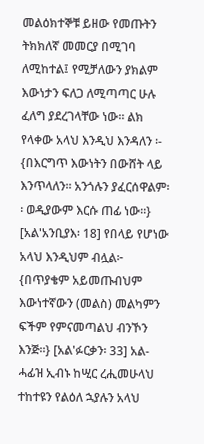መልዕክተኞቹ ይዘው የመጡትን ትክክለኛ መመርያ በሚገባ ለሚከተል፤ የሚቻለውን ያክልም እውነታን ፍለጋ ለሚጣጣር ሁሉ ፈለግ ያደረገላቸው ነው። ልክ የላቀው አላህ እንዲህ እንዳለን ፡- {በእርግጥ እውነትን በውሸት ላይ እንጥላለን፡፡ አንጎሉን ያፈርሰዋልም፡፡ ወዲያውም እርሱ ጠፊ ነው።} [አል'አንቢያእ፡ 18] የበላይ የሆነው አላህ እንዲህም ብሏል፦ {በጥያቄም አይመጡብህም እውነተኛውን (መልስ) መልካምን ፍችም የምናመጣልህ ብንኾን እንጅ።} [አል'ፉርቃን፡ 33] አል-ሓፊዝ ኢብኑ ከሢር ረሒመሁላህ ተከተዩን የልዕለ ኋያሉን አላህ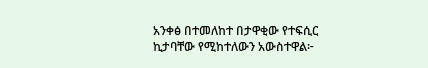አንቀፅ በተመለከተ በታዋቂው የተፍሲር ኪታባቸው የሚከተለውን አውስተዋል፦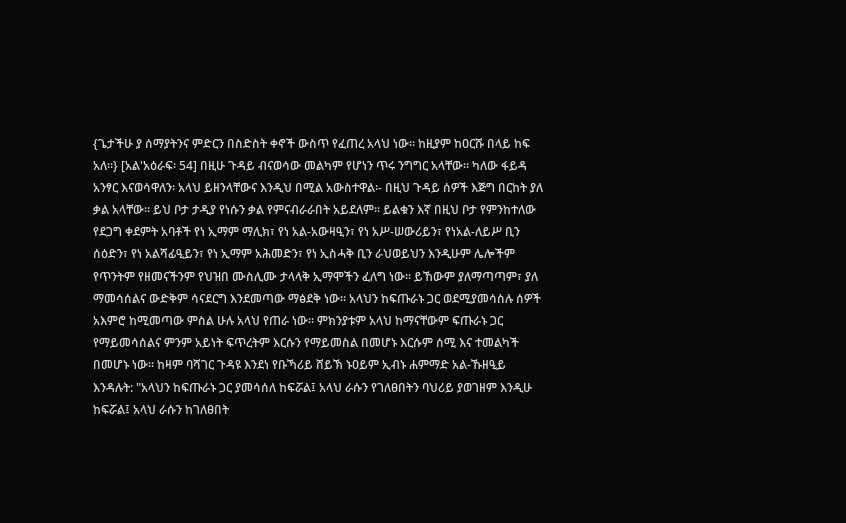{ጌታችሁ ያ ሰማያትንና ምድርን በስድስት ቀኖች ውስጥ የፈጠረ አላህ ነው፡፡ ከዚያም ከዐርሹ በላይ ከፍ አለ።} [አል'አዕራፍ፡ 54] በዚሁ ጉዳይ ብናወሳው መልካም የሆነን ጥሩ ንግግር አላቸው። ካለው ፋይዳ አንፃር እናወሳዋለን፡ አላህ ይዘንላቸውና እንዲህ በሚል አውስተዋል፡- በዚህ ጉዳይ ሰዎች እጅግ በርከት ያለ ቃል አላቸው። ይህ ቦታ ታዲያ የነሱን ቃል የምናብራራበት አይደለም። ይልቁን እኛ በዚህ ቦታ የምንከተለው የደጋግ ቀደምት አባቶች የነ ኢማም ማሊክ፣ የነ አል-አውዛዒን፣ የነ አሥ-ሠውሪይን፣ የነአል-ለይሥ ቢን ሰዕድን፣ የነ አልሻፊዒይን፣ የነ ኢማም አሕመድን፣ የነ ኢስሓቅ ቢን ራህወይህን እንዲሁም ሌሎችም የጥንትም የዘመናችንም የህዝበ ሙስሊሙ ታላላቅ ኢማሞችን ፈለግ ነው። ይኸውም ያለማጣጣም፣ ያለ ማመሳሰልና ውድቅም ሳናደርግ እንደመጣው ማፅደቅ ነው። አላህን ከፍጡራኑ ጋር ወደሚያመሳስሉ ሰዎች አእምሮ ከሚመጣው ምስል ሁሉ አላህ የጠራ ነው። ምክንያቱም አላህ ከማናቸውም ፍጡራኑ ጋር የማይመሳሰልና ምንም አይነት ፍጥረትም እርሱን የማይመስል በመሆኑ እርሱም ሰሚ እና ተመልካች በመሆኑ ነው። ከዛም ባሻገር ጉዳዩ እንደነ የቡኻሪይ ሸይኽ ኑዐይም ኢብኑ ሐምማድ አል-ኹዘዒይ እንዳሉት: "አላህን ከፍጡራኑ ጋር ያመሳሰለ ከፍሯል፤ አላህ ራሱን የገለፀበትን ባህሪይ ያወገዘም እንዲሁ ከፍሯል፤ አላህ ራሱን ከገለፀበት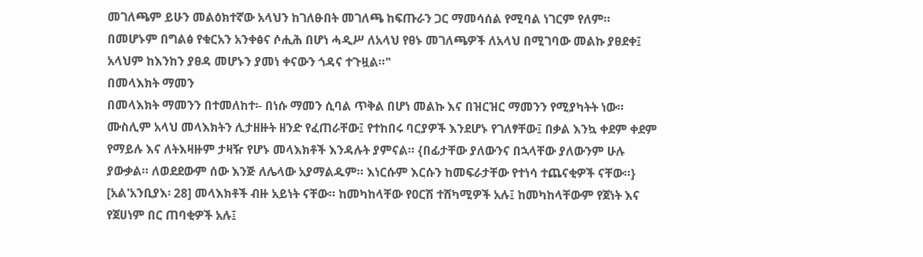መገለጫም ይሁን መልዕክተኛው አላህን ከገለፁበት መገለጫ ከፍጡራን ጋር ማመሳሰል የሚባል ነገርም የለም። በመሆኑም በግልፅ የቁርአን አንቀፅና ሶሒሕ በሆነ ሓዲሥ ለአላህ የፀኑ መገለጫዎች ለአላህ በሚገባው መልኩ ያፀደቀ፤ አላህም ከእንከን ያፀዳ መሆኑን ያመነ ቀናውን ጎዳና ተጉዟል።"
በመላእክት ማመን
በመላእክት ማመንን በተመለከተ፡- በነሱ ማመን ሲባል ጥቅል በሆነ መልኩ እና በዝርዝር ማመንን የሚያካትት ነው። ሙስሊም አላህ መላእክትን ሊታዘዙት ዘንድ የፈጠራቸው፤ የተከበሩ ባርያዎች እንደሆኑ የገለፃቸው፤ በቃል እንኳ ቀደም ቀደም የማይሉ እና ለትእዛዙም ታዛዥ የሆኑ መላእክቶች እንዳሉት ያምናል። {በፊታቸው ያለውንና በኋላቸው ያለውንም ሁሉ ያውቃል። ለወደደውም ሰው እንጅ ለሌላው አያማልዱም። እነርሱም እርሱን ከመፍራታቸው የተነሳ ተጨናቂዎች ናቸው።} [አል'አንቢያእ፡ 28] መላእክቶች ብዙ አይነት ናቸው። ከመካከላቸው የዐርሽ ተሸካሚዎች አሉ፤ ከመካከላቸውም የጀነት እና የጀሀነም በር ጠባቂዎች አሉ፤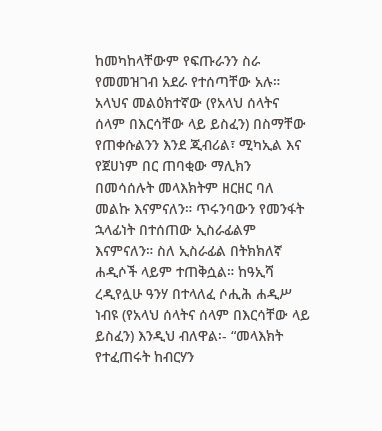ከመካከላቸውም የፍጡራንን ስራ የመመዝገብ አደራ የተሰጣቸው አሉ። አላህና መልዕክተኛው (የአላህ ሰላትና ሰላም በእርሳቸው ላይ ይስፈን) በስማቸው የጠቀሱልንን እንደ ጂብሪል፣ ሚካኢል እና የጀሀነም በር ጠባቂው ማሊክን በመሳሰሉት መላእክትም ዘርዘር ባለ መልኩ እናምናለን። ጥሩንባውን የመንፋት ኋላፊነት በተሰጠው ኢስራፊልም እናምናለን። ስለ ኢስራፊል በትክክለኛ ሐዲሶች ላይም ተጠቅሷል። ከዓኢሻ ረዲየሏሁ ዓንሃ በተላለፈ ሶሒሕ ሐዲሥ ነብዩ (የአላህ ሰላትና ሰላም በእርሳቸው ላይ ይስፈን) እንዲህ ብለዋል፡- “መላእክት የተፈጠሩት ከብርሃን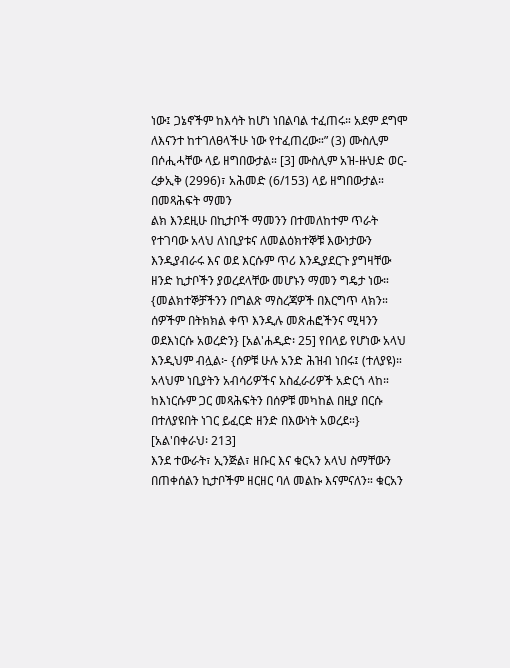ነው፤ ጋኔኖችም ከእሳት ከሆነ ነበልባል ተፈጠሩ። አደም ደግሞ ለእናንተ ከተገለፀላችሁ ነው የተፈጠረው።” (3) ሙስሊም በሶሒሓቸው ላይ ዘግበውታል። [3] ሙስሊም አዝ-ዙህድ ወር-ረቃኢቅ (2996)፣ አሕመድ (6/153) ላይ ዘግበውታል።
በመጻሕፍት ማመን
ልክ እንደዚሁ በኪታቦች ማመንን በተመለከተም ጥራት የተገባው አላህ ለነቢያቱና ለመልዕክተኞቹ እውነታውን እንዲያብራሩ እና ወደ እርሱም ጥሪ እንዲያደርጉ ያግዛቸው ዘንድ ኪታቦችን ያወረደላቸው መሆኑን ማመን ግዴታ ነው። {መልክተኞቻችንን በግልጽ ማስረጃዎች በእርግጥ ላክን። ሰዎችም በትክክል ቀጥ እንዲሉ መጽሐፎችንና ሚዛንን ወደእነርሱ አወረድን} [አል'ሐዲድ፡ 25] የበላይ የሆነው አላህ እንዲህም ብሏል፦ {ሰዎቹ ሁሉ አንድ ሕዝብ ነበሩ፤ (ተለያዩ)። አላህም ነቢያትን አብሳሪዎችና አስፈራሪዎች አድርጎ ላከ። ከእነርሱም ጋር መጻሕፍትን በሰዎቹ መካከል በዚያ በርሱ በተለያዩበት ነገር ይፈርድ ዘንድ በእውነት አወረደ።} [አል'በቀራህ፡ 213]
እንደ ተውራት፣ ኢንጅል፣ ዘቡር እና ቁርኣን አላህ ስማቸውን በጠቀሰልን ኪታቦችም ዘርዘር ባለ መልኩ እናምናለን። ቁርአን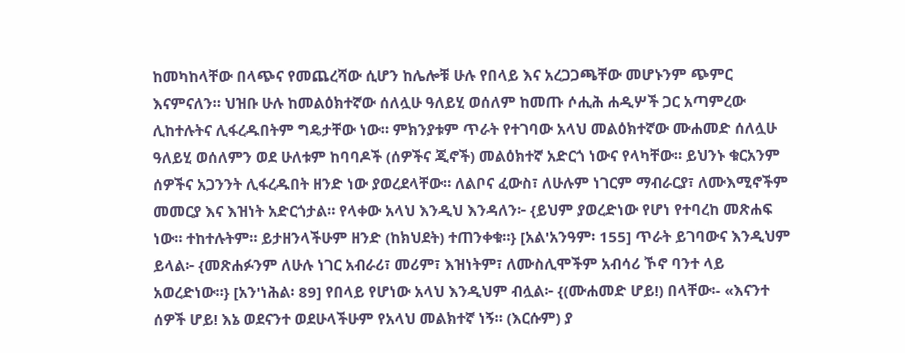ከመካከላቸው በላጭና የመጨረሻው ሲሆን ከሌሎቹ ሁሉ የበላይ እና አረጋጋጫቸው መሆኑንም ጭምር እናምናለን። ህዝቡ ሁሉ ከመልዕክተኛው ሰለሏሁ ዓለይሂ ወሰለም ከመጡ ሶሒሕ ሐዲሦች ጋር አጣምረው ሊከተሉትና ሊፋረዱበትም ግዴታቸው ነው። ምክንያቱም ጥራት የተገባው አላህ መልዕክተኛው ሙሐመድ ሰለሏሁ ዓለይሂ ወሰለምን ወደ ሁለቱም ከባባዶች (ሰዎችና ጂኖች) መልዕክተኛ አድርጎ ነውና የላካቸው። ይህንኑ ቁርአንም ሰዎችና አጋንንት ሊፋረዱበት ዘንድ ነው ያወረደላቸው። ለልቦና ፈውስ፣ ለሁሉም ነገርም ማብራርያ፣ ለሙእሚኖችም መመርያ እና እዝነት አድርጎታል። የላቀው አላህ እንዲህ እንዳለን፦ {ይህም ያወረድነው የሆነ የተባረከ መጽሐፍ ነው። ተከተሉትም። ይታዘንላችሁም ዘንድ (ከክህደት) ተጠንቀቁ።} [አል'አንዓም፡ 155] ጥራት ይገባውና እንዲህም ይላል፦ {መጽሐፉንም ለሁሉ ነገር አብራሪ፣ መሪም፣ እዝነትም፣ ለሙስሊሞችም አብሳሪ ኾኖ ባንተ ላይ አወረድነው።} [አን'ነሕል፡ 89] የበላይ የሆነው አላህ እንዲህም ብሏል፦ {(ሙሐመድ ሆይ!) በላቸው፡- «እናንተ ሰዎች ሆይ! እኔ ወደናንተ ወደሁላችሁም የአላህ መልክተኛ ነኝ። (እርሱም) ያ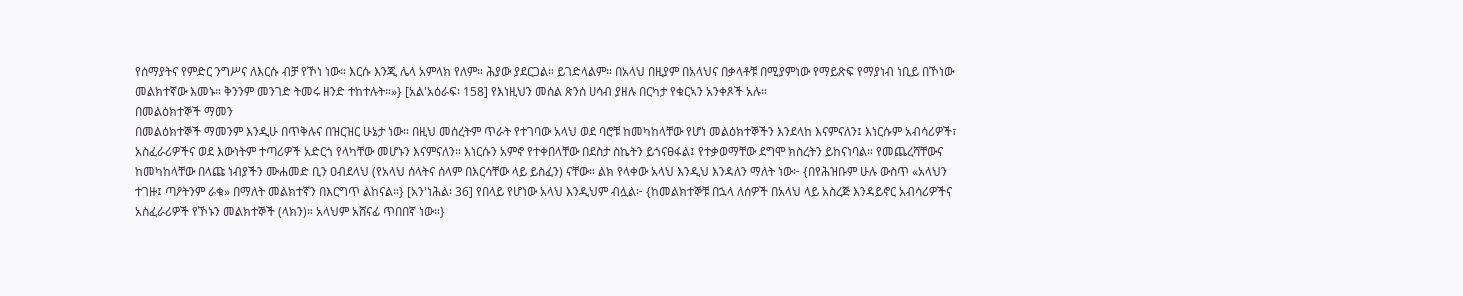የሰማያትና የምድር ንግሥና ለእርሱ ብቻ የኾነ ነው። እርሱ እንጂ ሌላ አምላክ የለም። ሕያው ያደርጋል። ይገድላልም። በአላህ በዚያም በአላህና በቃላቶቹ በሚያምነው የማይጽፍ የማያነብ ነቢይ በኾነው መልክተኛው እመኑ። ቅንንም መንገድ ትመሩ ዘንድ ተከተሉት።»} [አል'አዕራፍ፡ 158] የእነዚህን መሰል ጽንሰ ሀሳብ ያዘሉ በርካታ የቁርኣን አንቀጾች አሉ።
በመልዕክተኞች ማመን
በመልዕክተኞች ማመንም እንዲሁ በጥቅሉና በዝርዝር ሁኔታ ነው። በዚህ መሰረትም ጥራት የተገባው አላህ ወደ ባሮቹ ከመካከላቸው የሆነ መልዕክተኞችን እንደላከ እናምናለን፤ እነርሱም አብሳሪዎች፣ አስፈራሪዎችና ወደ እውነትም ተጣሪዎች አድርጎ የላካቸው መሆኑን እናምናለን። እነርሱን አምኖ የተቀበላቸው በደስታ ስኬትን ይጎናፀፋል፤ የተቃወማቸው ደግሞ ክስረትን ይከናነባል። የመጨረሻቸውና ከመካከላቸው በላጩ ነብያችን ሙሐመድ ቢን ዐብደላህ (የአላህ ሰላትና ሰላም በእርሳቸው ላይ ይስፈን) ናቸው። ልክ የላቀው አላህ እንዲህ እንዳለን ማለት ነው፦ {በየሕዝቡም ሁሉ ውስጥ «አላህን ተገዙ፤ ጣዖትንም ራቁ» በማለት መልክተኛን በእርግጥ ልከናል።} [አን'ነሕል፡ 36] የበላይ የሆነው አላህ እንዲህም ብሏል፦ {ከመልክተኞቹ በኋላ ለሰዎች በአላህ ላይ አስረጅ እንዳይኖር አብሳሪዎችና አስፈራሪዎች የኾኑን መልክተኞች (ላክን)። አላህም አሸናፊ ጥበበኛ ነው።}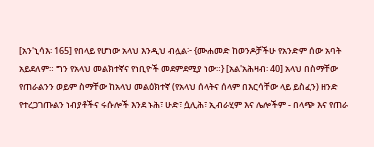[አን'ኒሳእ፡ 165] የበላይ የሆነው አላህ እንዲህ ብሏል፦ {ሙሐመድ ከወንዶቻችሁ የአንድም ሰው አባት አይደለም። ግን የአላህ መልክተኛና የነቢዮች መደምደሚያ ነው።} [አል'አሕዛብ፡ 40] አላህ በስማቸው የጠራልንን ወይም ስማቸው ከአላህ መልዕክተኛ (የአላህ ሰላትና ሰላም በእርሳቸው ላይ ይስፈን) ዘንድ የተረጋገጡልን ነብያቶችና ሩሱሎች እንደ ኑሕ፣ ሁድ፣ ሷሊሕ፣ ኢብራሂም እና ሌሎችም - በላጭ እና የጠራ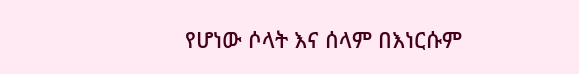የሆነው ሶላት እና ሰላም በእነርሱም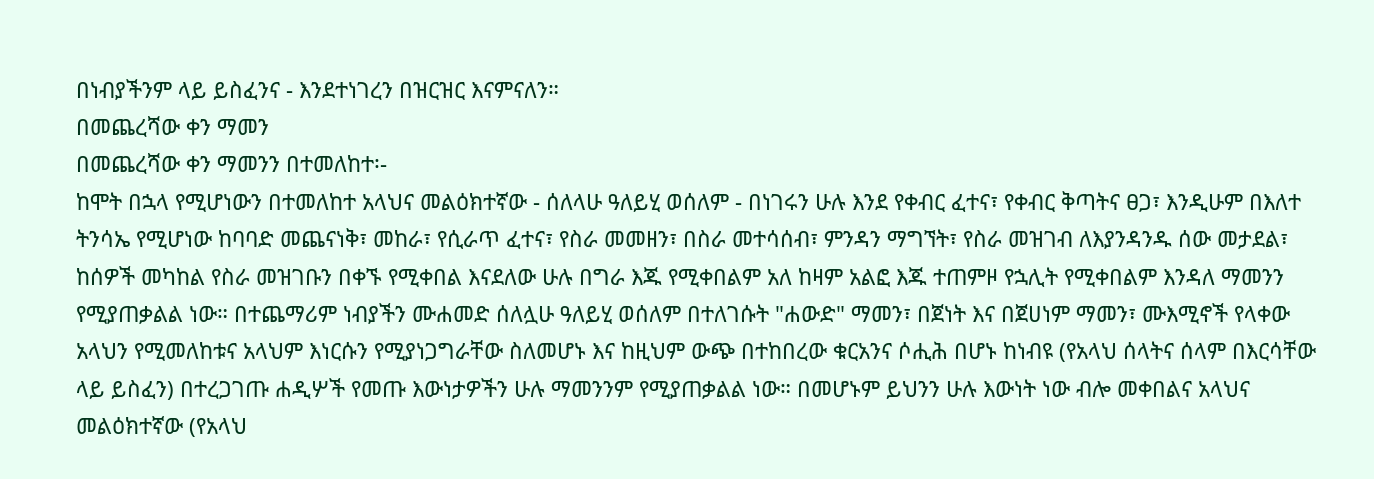በነብያችንም ላይ ይስፈንና - እንደተነገረን በዝርዝር እናምናለን።
በመጨረሻው ቀን ማመን
በመጨረሻው ቀን ማመንን በተመለከተ፡-
ከሞት በኋላ የሚሆነውን በተመለከተ አላህና መልዕክተኛው - ሰለላሁ ዓለይሂ ወሰለም - በነገሩን ሁሉ እንደ የቀብር ፈተና፣ የቀብር ቅጣትና ፀጋ፣ እንዲሁም በእለተ ትንሳኤ የሚሆነው ከባባድ መጨናነቅ፣ መከራ፣ የሲራጥ ፈተና፣ የስራ መመዘን፣ በስራ መተሳሰብ፣ ምንዳን ማግኘት፣ የስራ መዝገብ ለእያንዳንዱ ሰው መታደል፣ ከሰዎች መካከል የስራ መዝገቡን በቀኙ የሚቀበል እናደለው ሁሉ በግራ እጁ የሚቀበልም አለ ከዛም አልፎ እጁ ተጠምዞ የኋሊት የሚቀበልም እንዳለ ማመንን የሚያጠቃልል ነው። በተጨማሪም ነብያችን ሙሐመድ ሰለሏሁ ዓለይሂ ወሰለም በተለገሱት "ሐውድ" ማመን፣ በጀነት እና በጀሀነም ማመን፣ ሙእሚኖች የላቀው አላህን የሚመለከቱና አላህም እነርሱን የሚያነጋግራቸው ስለመሆኑ እና ከዚህም ውጭ በተከበረው ቁርአንና ሶሒሕ በሆኑ ከነብዩ (የአላህ ሰላትና ሰላም በእርሳቸው ላይ ይስፈን) በተረጋገጡ ሐዲሦች የመጡ እውነታዎችን ሁሉ ማመንንም የሚያጠቃልል ነው። በመሆኑም ይህንን ሁሉ እውነት ነው ብሎ መቀበልና አላህና መልዕክተኛው (የአላህ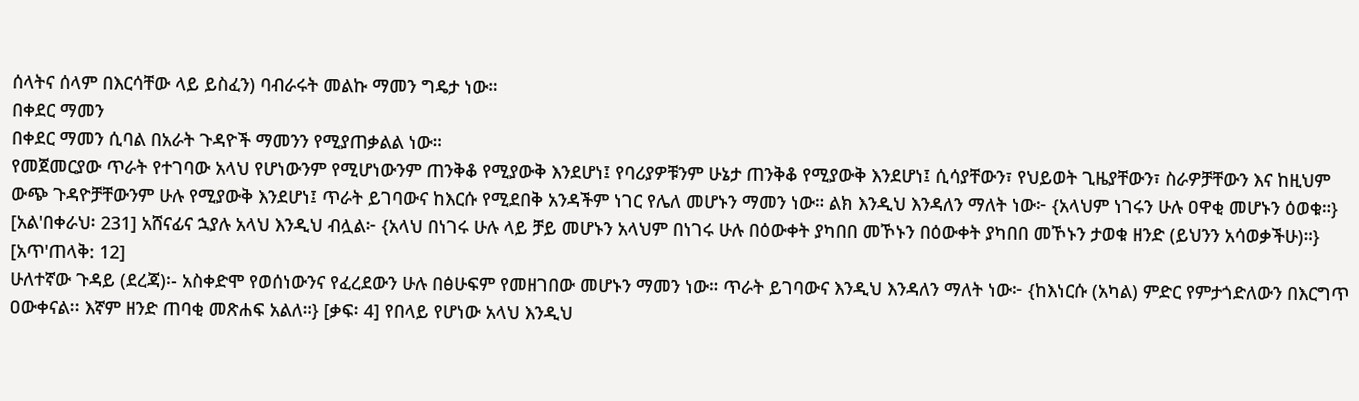ሰላትና ሰላም በእርሳቸው ላይ ይስፈን) ባብራሩት መልኩ ማመን ግዴታ ነው።
በቀደር ማመን
በቀደር ማመን ሲባል በአራት ጉዳዮች ማመንን የሚያጠቃልል ነው።
የመጀመርያው ጥራት የተገባው አላህ የሆነውንም የሚሆነውንም ጠንቅቆ የሚያውቅ እንደሆነ፤ የባሪያዎቹንም ሁኔታ ጠንቅቆ የሚያውቅ እንደሆነ፤ ሲሳያቸውን፣ የህይወት ጊዜያቸውን፣ ስራዎቻቸውን እና ከዚህም ውጭ ጉዳዮቻቸውንም ሁሉ የሚያውቅ እንደሆነ፤ ጥራት ይገባውና ከእርሱ የሚደበቅ አንዳችም ነገር የሌለ መሆኑን ማመን ነው። ልክ እንዲህ እንዳለን ማለት ነው፦ {አላህም ነገሩን ሁሉ ዐዋቂ መሆኑን ዕወቁ።} [አል'በቀራህ፡ 231] አሸናፊና ኋያሉ አላህ እንዲህ ብሏል፦ {አላህ በነገሩ ሁሉ ላይ ቻይ መሆኑን አላህም በነገሩ ሁሉ በዕውቀት ያካበበ መኾኑን በዕውቀት ያካበበ መኾኑን ታወቁ ዘንድ (ይህንን አሳወቃችሁ)።} [አጥ'ጠላቅ: 12]
ሁለተኛው ጉዳይ (ደረጃ)፡- አስቀድሞ የወሰነውንና የፈረደውን ሁሉ በፅሁፍም የመዘገበው መሆኑን ማመን ነው። ጥራት ይገባውና እንዲህ እንዳለን ማለት ነው፦ {ከእነርሱ (አካል) ምድር የምታጎድለውን በእርግጥ ዐውቀናል፡፡ እኛም ዘንድ ጠባቂ መጽሐፍ አልለ።} [ቃፍ፡ 4] የበላይ የሆነው አላህ እንዲህ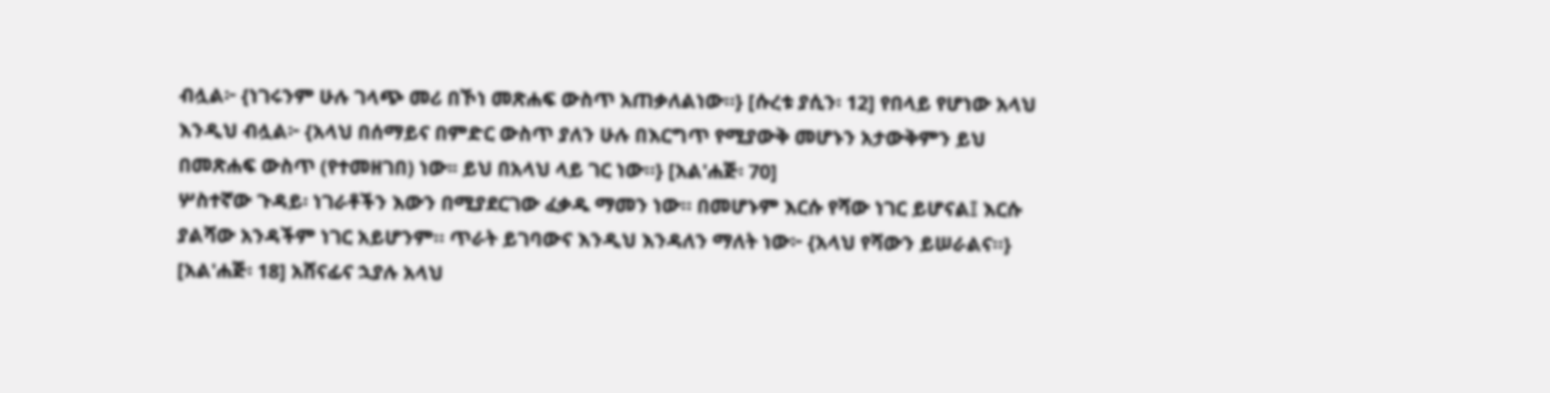ብሏል፦ {ነገሩንም ሁሉ ገላጭ መሪ በኾነ መጽሐፍ ውስጥ አጠቃለልነው።} [ሱረቱ ያሲን፡ 12] የበላይ የሆነው አላህ እንዲህ ብሏል፦ {አላህ በሰማይና በምድር ውስጥ ያለን ሁሉ በእርግጥ የሚያውቅ መሆኑን አታውቅምን ይህ በመጽሐፍ ውስጥ (የተመዘገበ) ነው፡፡ ይህ በአላህ ላይ ገር ነው።} [አል'ሐጅ፡ 70]
ሦስተኛው ጉዳይ፡ ነገራቶችን እውን በሚያደርገው ፈቃዱ ማመን ነው። በመሆኑም እርሱ የሻው ነገር ይሆናል፤ እርሱ ያልሻው አንዳችም ነገር አይሆንም። ጥራት ይገባውና እንዲህ እንዳለን ማለት ነው፦ {አላህ የሻውን ይሠራልና።} [አል'ሐጅ፡ 18] አሸናፊና ኋያሉ አላህ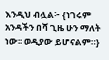እንዲህ ብሏል፦ {ነገሩም አንዳችን በሻ ጊዜ ሁን ማለት ነው፡፡ ወዲያው ይሆናልም።}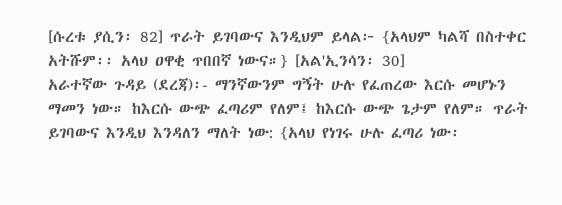[ሱረቱ ያሲን፡ 82] ጥራት ይገባውና እንዲህም ይላል፦ {አላህም ካልሻ በስተቀር አትሹም፡፡ አላህ ዐዋቂ ጥበበኛ ነውና።} [አል'ኢንሳን፡ 30]
አራተኛው ጉዳይ (ደረጃ)፡- ማንኛውንም ግኝት ሁሉ የፈጠረው እርሱ መሆኑን ማመን ነው። ከእርሱ ውጭ ፈጣሪም የለም፤ ከእርሱ ውጭ ጌታም የለም። ጥራት ይገባውና እንዲህ እንዳለን ማለት ነው: {አላህ የነገሩ ሁሉ ፈጣሪ ነው፡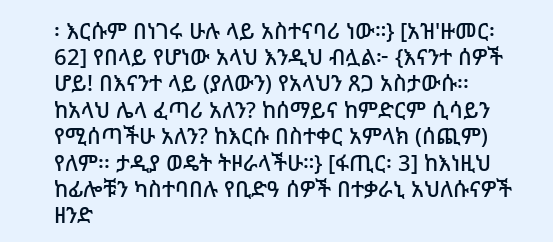፡ እርሱም በነገሩ ሁሉ ላይ አስተናባሪ ነው።} [አዝ'ዙመር፡ 62] የበላይ የሆነው አላህ እንዲህ ብሏል፦ {እናንተ ሰዎች ሆይ! በእናንተ ላይ (ያለውን) የአላህን ጸጋ አስታውሱ፡፡ ከአላህ ሌላ ፈጣሪ አለን? ከሰማይና ከምድርም ሲሳይን የሚሰጣችሁ አለን? ከእርሱ በስተቀር አምላክ (ሰጪም) የለም፡፡ ታዲያ ወዴት ትዞራላችሁ።} [ፋጢር፡ 3] ከእነዚህ ከፊሎቹን ካስተባበሉ የቢድዓ ሰዎች በተቃራኒ አህለሱናዎች ዘንድ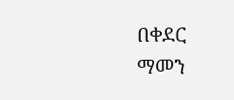በቀደር ማመን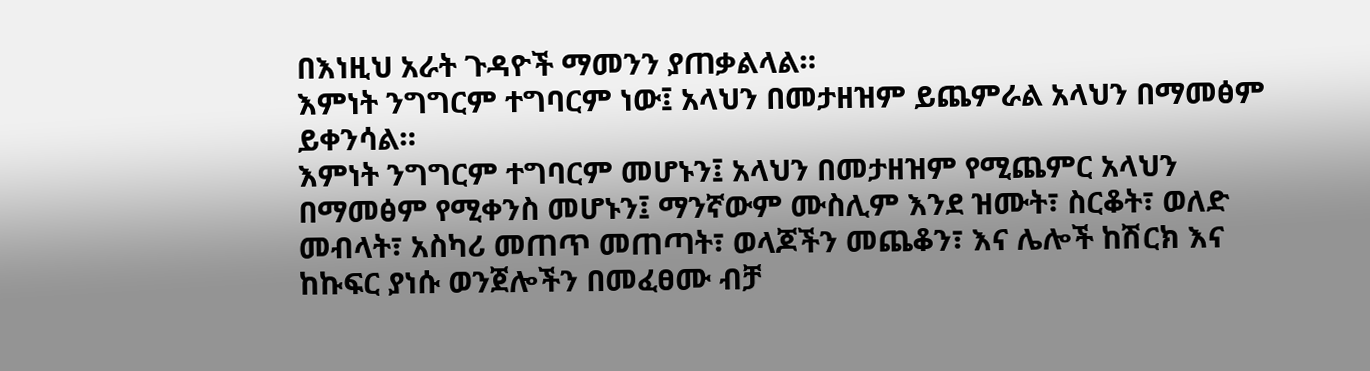በእነዚህ አራት ጉዳዮች ማመንን ያጠቃልላል።
እምነት ንግግርም ተግባርም ነው፤ አላህን በመታዘዝም ይጨምራል አላህን በማመፅም ይቀንሳል።
እምነት ንግግርም ተግባርም መሆኑን፤ አላህን በመታዘዝም የሚጨምር አላህን በማመፅም የሚቀንስ መሆኑን፤ ማንኛውም ሙስሊም እንደ ዝሙት፣ ስርቆት፣ ወለድ መብላት፣ አስካሪ መጠጥ መጠጣት፣ ወላጆችን መጨቆን፣ እና ሌሎች ከሽርክ እና ከኩፍር ያነሱ ወንጀሎችን በመፈፀሙ ብቻ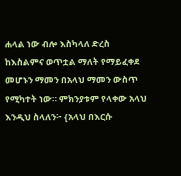ሐላል ነው ብሎ እስካላለ ድረስ ከእስልምና ወጥቷል ማለት የማይፈቀደ መሆኑን ማመን በአላህ ማመን ውስጥ የሚካተት ነው። ምክንያቱም የላቀው አላህ እንዲህ ስላለን፦ {አላህ በእርሱ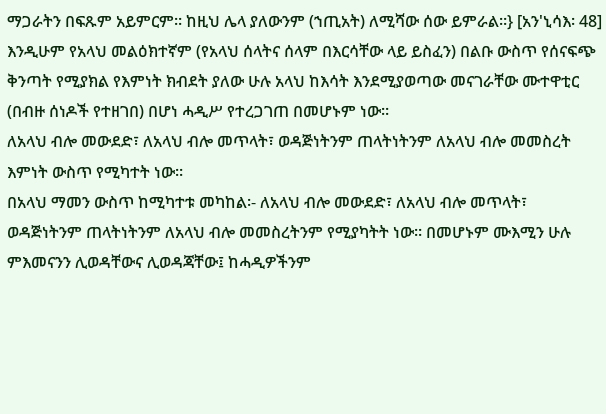ማጋራትን በፍጹም አይምርም። ከዚህ ሌላ ያለውንም (ኀጢአት) ለሚሻው ሰው ይምራል።} [አን'ኒሳእ፡ 48] እንዲሁም የአላህ መልዕክተኛም (የአላህ ሰላትና ሰላም በእርሳቸው ላይ ይስፈን) በልቡ ውስጥ የሰናፍጭ ቅንጣት የሚያክል የእምነት ክብደት ያለው ሁሉ አላህ ከእሳት እንደሚያወጣው መናገራቸው ሙተዋቲር (በብዙ ሰነዶች የተዘገበ) በሆነ ሓዲሥ የተረጋገጠ በመሆኑም ነው።
ለአላህ ብሎ መውደድ፣ ለአላህ ብሎ መጥላት፣ ወዳጅነትንም ጠላትነትንም ለአላህ ብሎ መመስረት እምነት ውስጥ የሚካተት ነው።
በአላህ ማመን ውስጥ ከሚካተቱ መካከል፡- ለአላህ ብሎ መውደድ፣ ለአላህ ብሎ መጥላት፣ ወዳጅነትንም ጠላትነትንም ለአላህ ብሎ መመስረትንም የሚያካትት ነው። በመሆኑም ሙእሚን ሁሉ ምእመናንን ሊወዳቸውና ሊወዳጃቸው፤ ከሓዲዎችንም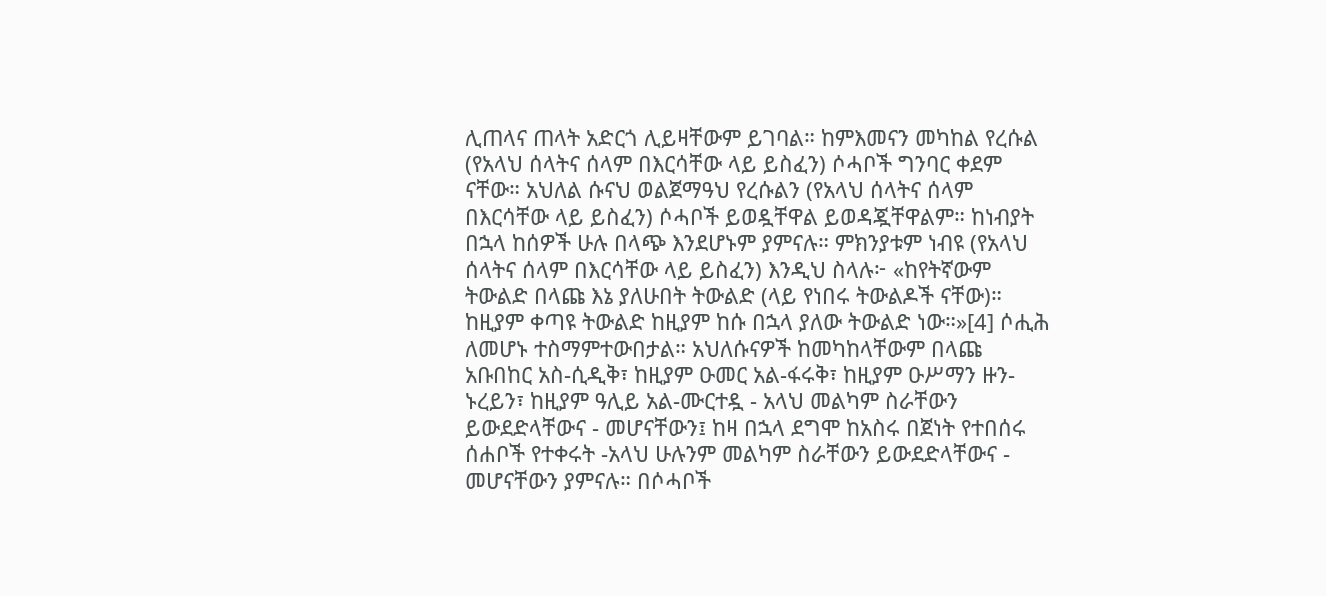ሊጠላና ጠላት አድርጎ ሊይዛቸውም ይገባል። ከምእመናን መካከል የረሱል (የአላህ ሰላትና ሰላም በእርሳቸው ላይ ይስፈን) ሶሓቦች ግንባር ቀደም ናቸው። አህለል ሱናህ ወልጀማዓህ የረሱልን (የአላህ ሰላትና ሰላም በእርሳቸው ላይ ይስፈን) ሶሓቦች ይወዷቸዋል ይወዳጇቸዋልም። ከነብያት በኋላ ከሰዎች ሁሉ በላጭ እንደሆኑም ያምናሉ። ምክንያቱም ነብዩ (የአላህ ሰላትና ሰላም በእርሳቸው ላይ ይስፈን) እንዲህ ስላሉ፦ «ከየትኛውም ትውልድ በላጩ እኔ ያለሁበት ትውልድ (ላይ የነበሩ ትውልዶች ናቸው)። ከዚያም ቀጣዩ ትውልድ ከዚያም ከሱ በኋላ ያለው ትውልድ ነው።»[4] ሶሒሕ ለመሆኑ ተስማምተውበታል። አህለሱናዎች ከመካከላቸውም በላጩ አቡበከር አስ-ሲዲቅ፣ ከዚያም ዑመር አል-ፋሩቅ፣ ከዚያም ዑሥማን ዙን-ኑረይን፣ ከዚያም ዓሊይ አል-ሙርተዷ - አላህ መልካም ስራቸውን ይውደድላቸውና - መሆናቸውን፤ ከዛ በኋላ ደግሞ ከአስሩ በጀነት የተበሰሩ ሰሐቦች የተቀሩት -አላህ ሁሉንም መልካም ስራቸውን ይውደድላቸውና - መሆናቸውን ያምናሉ። በሶሓቦች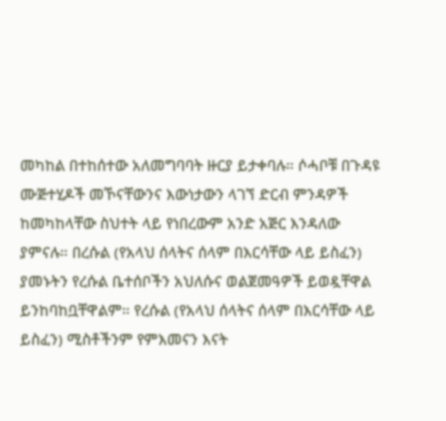መካከል በተከሰተው አለመግባባት ዙርያ ይታቀባሉ። ሶሓቦቹ በጉዳዩ ሙጅተሂዶች መኾናቸውንና እውነታውን ላገኘ ድርብ ምንዳዎች ከመካከላቸው ስህተት ላይ የነበረውም አንድ አጅር እንዳለው ያምናሉ። በረሱል (የአላህ ሰላትና ሰላም በእርሳቸው ላይ ይስፈን) ያመኑትን የረሱል ቤተሰቦችን አህለሱና ወልጀመዓዎች ይወዷቸዋል ይንከባከቧቸዋልም። የረሱል (የአላህ ሰላትና ሰላም በእርሳቸው ላይ ይስፈን) ሚስቶችንም የምእመናን እናት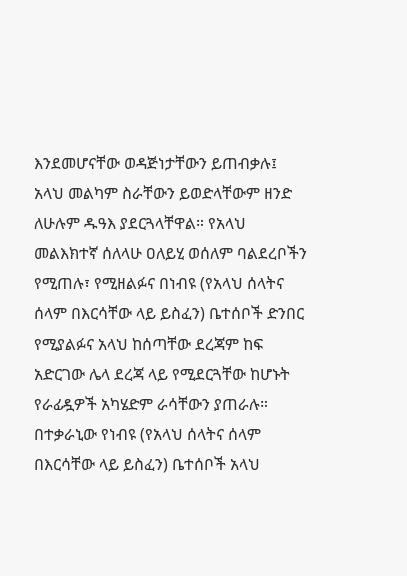እንደመሆናቸው ወዳጅነታቸውን ይጠብቃሉ፤ አላህ መልካም ስራቸውን ይወድላቸውም ዘንድ ለሁሉም ዱዓእ ያደርጓላቸዋል። የአላህ መልእክተኛ ሰለላሁ ዐለይሂ ወሰለም ባልደረቦችን የሚጠሉ፣ የሚዘልፉና በነብዩ (የአላህ ሰላትና ሰላም በእርሳቸው ላይ ይስፈን) ቤተሰቦች ድንበር የሚያልፉና አላህ ከሰጣቸው ደረጃም ከፍ አድርገው ሌላ ደረጃ ላይ የሚደርጓቸው ከሆኑት የራፊዷዎች አካሄድም ራሳቸውን ያጠራሉ። በተቃራኒው የነብዩ (የአላህ ሰላትና ሰላም በእርሳቸው ላይ ይስፈን) ቤተሰቦች አላህ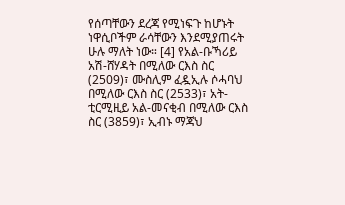የሰጣቸውን ደረጃ የሚነፍጉ ከሆኑት ነዋሲቦችም ራሳቸውን እንደሚያጠሩት ሁሉ ማለት ነው። [4] የአል-ቡኻሪይ አሽ-ሸሃዳት በሚለው ርእስ ስር (2509)፣ ሙስሊም ፈዷኢሉ ሶሓባህ በሚለው ርእስ ስር (2533)፣ አት-ቲርሚዚይ አል-መናቂብ በሚለው ርእስ ስር (3859)፣ ኢብኑ ማጃህ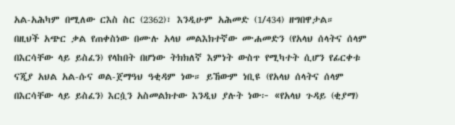አል-አሕካም በሚለው ርእስ ስር (2362)፣ እንዲሁም አሕመድ (1/434) ዘግበዋታል።
በዚህች አጭር ቃል የጠቀስነው በሙሉ አላህ መልእክተኛው ሙሐመድን (የአላህ ሰላትና ሰላም በእርሳቸው ላይ ይስፈን) የላከበት በሆነው ትክክለኛ እምነት ውስጥ የሚካተት ሲሆን የፊርቀቱ ናጂያ አህል አል-ሱና ወል-ጀማዓህ ዓቂዳም ነው። ይኸውም ነቢዩ (የአላህ ሰላትና ሰላም በእርሳቸው ላይ ይስፈን) እርሷን አስመልክተው እንዲህ ያሉት ነው፦ «የአላህ ጉዳይ (ቂያማ)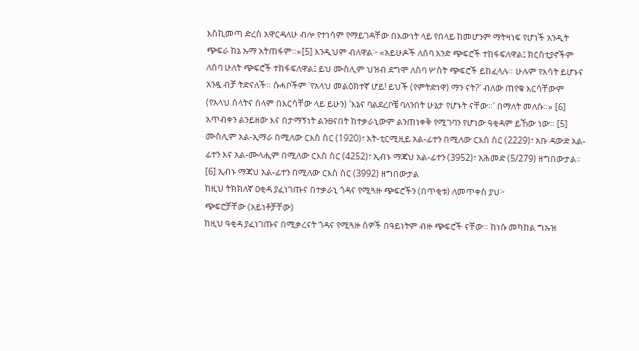እስኪመጣ ድረስ አዋርዳለሁ ብሎ የተነሳም የማይገዳቸው በእውነት ላይ የበላይ ከመሆንም ማትዛነፍ የሆነች አንዲት ጭፍራ ከኔ ኡማ አትጠፋም።»[5] እንዲህም ብለዋል፦ «አይሁዶች ለሰባ አንድ ጭፍሮች ተከፋፍለዋል፤ ክርስቲያኖችም ለሰባ ሁለት ጭፍሮች ተከፋፍለዋል፤ ይህ ሙስሊም ህዝብ ደግሞ ለሰባ ሦስት ጭፍሮች ይከፈላሉ። ሁሉም የእሳት ይሆኑና አንዷ ብቻ ትድናለች። ሱሓቦችም 'የአላህ መልዕክተኛ ሆይ! ይህች (የምትድነዋ) ማን ናት?' ብለው ጠየቁ እርሳቸውም (የአላህ ሰላትና ሰላም በእርሳቸው ላይ ይሁን) 'እኔና ባልደረቦቼ ባለንበት ሁኔታ የሆኑት ናቸው።' በማለት መለሱ።» [6] አጥብቀን ልንይዘው እና በታማኝነት ልንፀናበት ከተቃራኒውም ልንጠነቀቅ የሚገባን የሆነው ዓቂዳም ይኸው ነው። [5] ሙስሊም አል-ኢማራ በሚለው ርእስ ስር (1920)፣ አት-ቲርሚዚይ አል-ፊተን በሚለው ርእስ ስር (2229)፣ አቡ ዳውድ አል-ፊተን እና አል-ሙላሒም በሚለው ርእስ ስር (4252)፣ ኢብኑ ማጃህ አል-ፊተን (3952)፣ አሕመድ (5/279) ዘግበውታል። [6] ኢብኑ ማጃህ አል-ፊተን በሚለው ርእስ ስር (3992) ዘግበውታል
ከዚህ ትክክለኛ ዐቂዳ ያፈነገጡና በተቃራኒ ጎዳና የሚጓዙ ጭፍሮችን (በጥቂቱ) ለመጥቀስ ያህ፦
ጭፍሮቻቸው (አይነቶቻቸው)
ከዚህ ዓቂዳ ያፈነገጡና በሚቃረናት ጎዳና የሚጓዙ ሰዎች በዓይነትም ብዙ ጭፍሮች ናቸው። ከነሱ መካከል ግኡዝ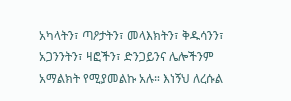አካላትን፣ ጣዖታትን፣ መላእክትን፣ ቅዱሳንን፣ አጋንንትን፣ ዛፎችን፣ ድንጋይንና ሌሎችንም አማልክት የሚያመልኩ አሉ። እነኝህ ለረሱል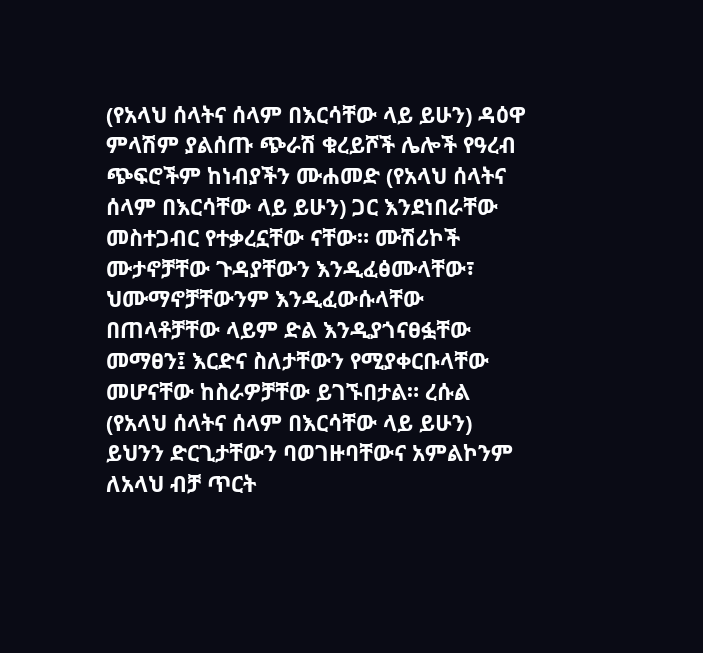(የአላህ ሰላትና ሰላም በእርሳቸው ላይ ይሁን) ዳዕዋ ምላሽም ያልሰጡ ጭራሽ ቁረይሾች ሌሎች የዓረብ ጭፍሮችም ከነብያችን ሙሐመድ (የአላህ ሰላትና ሰላም በእርሳቸው ላይ ይሁን) ጋር እንደነበራቸው መስተጋብር የተቃረኗቸው ናቸው። ሙሽሪኮች ሙታኖቻቸው ጉዳያቸውን እንዲፈፅሙላቸው፣ ህሙማኖቻቸውንም እንዲፈውሱላቸው በጠላቶቻቸው ላይም ድል እንዲያጎናፀፏቸው መማፀን፤ እርድና ስለታቸውን የሚያቀርቡላቸው መሆናቸው ከስራዎቻቸው ይገኙበታል። ረሱል (የአላህ ሰላትና ሰላም በእርሳቸው ላይ ይሁን) ይህንን ድርጊታቸውን ባወገዙባቸውና አምልኮንም ለአላህ ብቻ ጥርት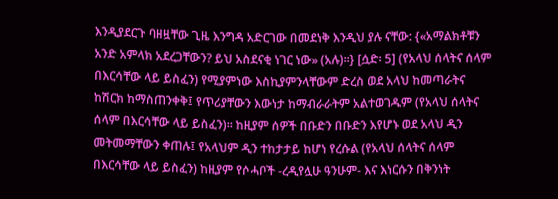እንዲያደርጉ ባዘዟቸው ጊዜ እንግዳ አድርገው በመደነቅ እንዲህ ያሉ ናቸው: {«አማልክቶቹን አንድ አምላክ አደረጋቸውን? ይህ አስደናቂ ነገር ነው» (አሉ)።} [ሷድ፡ 5] (የአላህ ሰላትና ሰላም በእርሳቸው ላይ ይስፈን) የሚያምነው እስኪያምንላቸውም ድረስ ወደ አላህ ከመጣራትና ከሽርክ ከማስጠንቀቅ፤ የጥሪያቸውን እውነታ ከማብራራትም አልተወገዱም (የአላህ ሰላትና ሰላም በእርሳቸው ላይ ይስፈን)። ከዚያም ሰዎች በቡድን በቡድን እየሆኑ ወደ አላህ ዲን መትመማቸውን ቀጠሉ፤ የአላህም ዲን ተከታታይ ከሆነ የረሱል (የአላህ ሰላትና ሰላም በእርሳቸው ላይ ይስፈን) ከዚያም የሶሓቦች -ረዲየሏሁ ዓንሁም- እና እነርሱን በቅንነት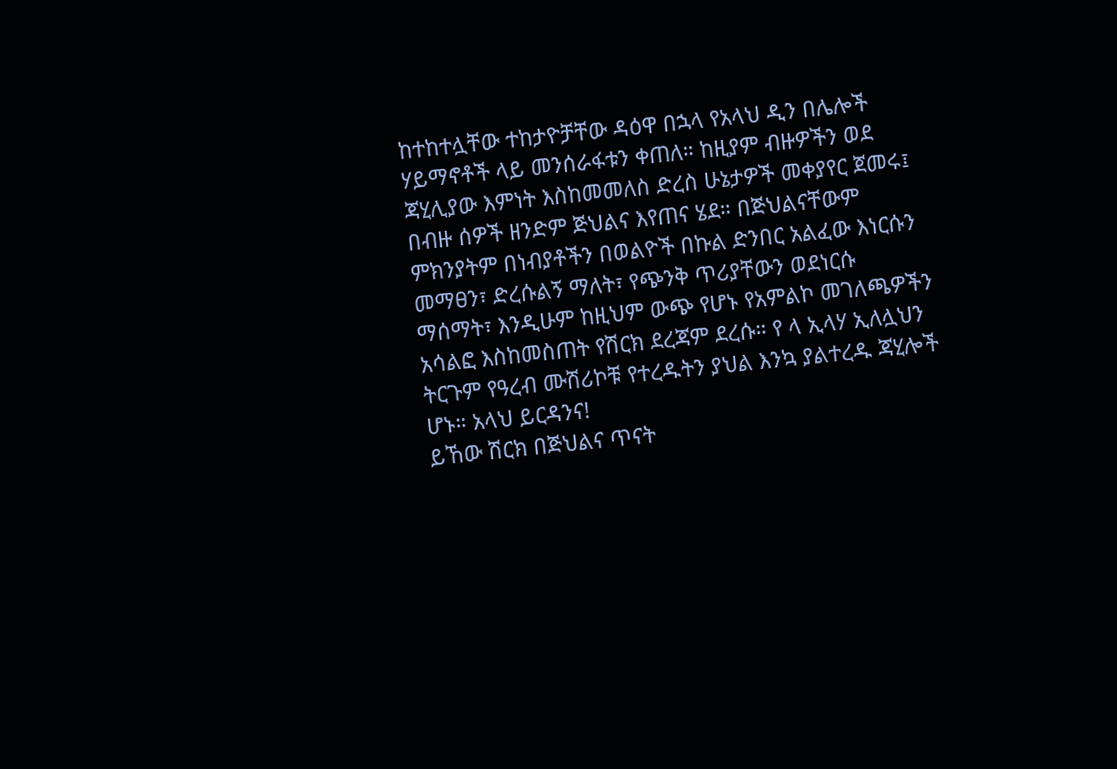ከተከተሏቸው ተከታዮቻቸው ዳዕዋ በኋላ የአላህ ዲን በሌሎች ሃይማኖቶች ላይ መንሰራፋቱን ቀጠለ። ከዚያም ብዙዎችን ወደ ጃሂሊያው እምነት እስከመመለስ ድረስ ሁኔታዎች መቀያየር ጀመሩ፤ በብዙ ሰዎች ዘንድም ጅህልና እየጠና ሄደ። በጅህልናቸውም ምክንያትም በነብያቶችን በወልዮች በኩል ድንበር አልፈው እነርሱን መማፀን፣ ድረሱልኝ ማለት፣ የጭንቅ ጥሪያቸውን ወደነርሱ ማሰማት፣ እንዲሁም ከዚህም ውጭ የሆኑ የአምልኮ መገለጫዎችን አሳልፎ እስከመስጠት የሽርክ ደረጃም ደረሱ። የ ላ ኢላሃ ኢለሏህን ትርጉም የዓረብ ሙሽሪኮቹ የተረዱትን ያህል እንኳ ያልተረዱ ጃሂሎች ሆኑ። አላህ ይርዳንና!
ይኸው ሽርክ በጅህልና ጥናት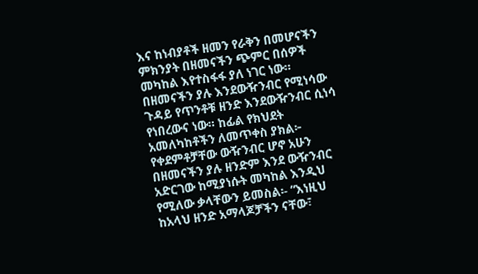እና ከነብያቶች ዘመን የራቅን በመሆናችን ምክንያት በዘመናችን ጭምር በሰዎች መካከል እየተስፋፋ ያለ ነገር ነው።
በዘመናችን ያሉ እንደውዥንብር የሚነሳው ጉዳይ የጥንቶቹ ዘንድ እንደውዥንብር ሲነሳ የነበረውና ነው። ከፊል የክህደት አመለካከቶችን ለመጥቀስ ያክል፦
የቀደምቶቻቸው ውዥንብር ሆኖ አሁን በዘመናችን ያሉ ዘንድም እንደ ውዥንብር አድርገው ከሚያነሱት መካከል እንዲህ የሚለው ቃላቸውን ይመስል፡- “እነዚህ ከአላህ ዘንድ አማላጆቻችን ናቸው፣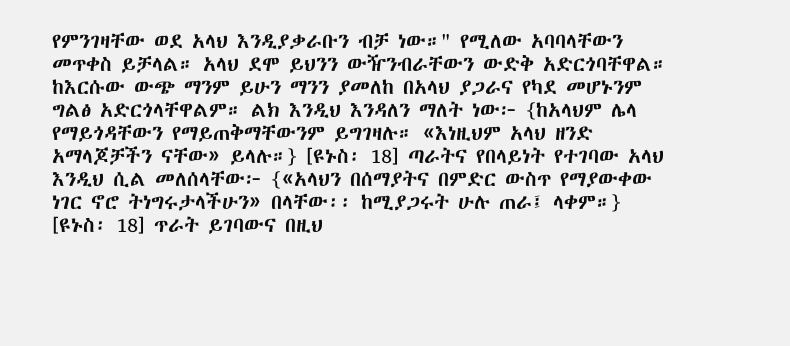የምንገዛቸው ወደ አላህ እንዲያቃራቡን ብቻ ነው።" የሚለው አባባላቸውን መጥቀስ ይቻላል። አላህ ደሞ ይህንን ውዥንብራቸውን ውድቅ አድርጎባቸዋል። ከእርሱው ውጭ ማንም ይሁን ማንን ያመለከ በአላህ ያጋራና የካደ መሆኑንም ግልፅ አድርጎላቸዋልም። ልክ እንዲህ እንዳለን ማለት ነው፦ {ከአላህም ሌላ የማይጎዳቸውን የማይጠቅማቸውንም ይግገዛሉ። «እነዚህም አላህ ዘንድ አማላጆቻችን ናቸው» ይላሉ።} [ዩኑስ፡ 18] ጣራትና የበላይነት የተገባው አላህ እንዲህ ሲል መለሰላቸው፦ {«አላህን በሰማያትና በምድር ውስጥ የማያውቀው ነገር ኖሮ ትነግሩታላችሁን» በላቸው፡፡ ከሚያጋሩት ሁሉ ጠራ፤ ላቀም።} [ዩኑስ፡ 18] ጥራት ይገባውና በዚህ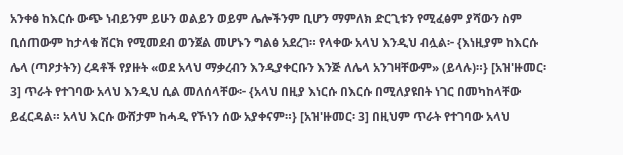አንቀፅ ከእርሱ ውጭ ነብይንም ይሁን ወልይን ወይም ሌሎችንም ቢሆን ማምለክ ድርጊቱን የሚፈፅም ያሻውን ስም ቢሰጠውም ከታላቁ ሽርክ የሚመደብ ወንጀል መሆኑን ግልፅ አደረገ። የላቀው አላህ እንዲህ ብሏል፦ {እነዚያም ከእርሱ ሌላ (ጣዖታትን) ረዳቶች የያዙት «ወደ አላህ ማቃረብን እንዲያቀርቡን እንጅ ለሌላ አንገዛቸውም» (ይላሉ)።} [አዝ'ዙመር፡ 3] ጥራት የተገባው አላህ እንዲህ ሲል መለሰላቸው፦ {አላህ በዚያ እነርሱ በእርሱ በሚለያዩበት ነገር በመካከላቸው ይፈርዳል። አላህ እርሱ ውሸታም ከሓዲ የኾነን ሰው አያቀናም።} [አዝ'ዙመር፡ 3] በዚህም ጥራት የተገባው አላህ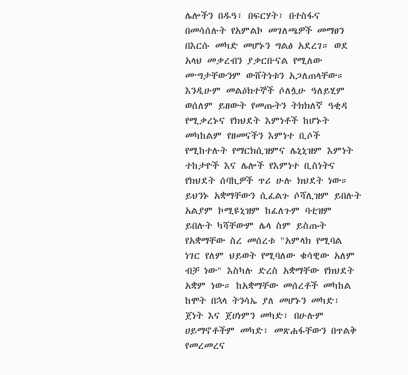ሌሎችን በዱዓ፣ በፍርሃት፣ በተስፋና በመሳሰሉት የአምልኮ መገለጫዎች መማፀን በእርሱ መካድ መሆኑን ግልፅ አደረገ። ወደ አላህ መቃረብን ያቃርቡናል የሚለው ሙግታቸውንም ውሸትነቱን አጋለጠላቸው።
እንዲሁም መልዕክተኞች ሶለሏሁ ዓለይሂም ወሰለም ይዘውት የመጡትን ትክክለኛ ዓቂዳ የሚቃረኑና የክህደት እምነቶች ከሆኑት መካከልም የዘመናችን እምነተ ቢሶች የሚከተሉት የማርክሲዝምና ሌኒኒዝም እምነት ተከታዮች እና ሌሎች የእምነተ ቢስነትና የክህደት ሰባኪዎች ጥሪ ሁሉ ክህደት ነው። ይህንኑ አቋማቸውን ሲፈልጉ ሶሻሊዝም ይበሉት አልያም ኮሚዩኒዝም ከፈለጉም ባቲዝም ይበሉት ካሻቸውም ሌላ ስም ይስጡት የአቋማቸው ስረ መሰረቱ "አምላክ የሚባል ነገር የለም ህይወት የሚባለው ቁሳዊው አለም ብቻ ነው" እስካሉ ድረስ አቋማቸው የክህደት አቋም ነው። ከአቋማቸው መሰረቶች መካከል ከሞት በኋላ ትንሳኤ ያለ መሆኑን መካድ፣ ጀነት እና ጀሀነምን መካድ፣ በሁሉም ሀይማኖቶችም መካድ፣ መጽሐፋቸውን በጥልቅ የመረመረና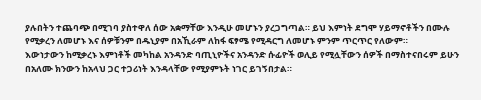ያሉበትን ተጨባጭ በሚገባ ያስተዋለ ሰው አቋማቸው እንዲሁ መሆኑን ያረጋግጣል። ይህ እምነት ደግሞ ሃይማኖቶችን በሙሉ የሚቃረን ለመሆኑ እና ሰዎቹንም በዱኒያም በአኺራም ለከፋ ፍፃሜ የሚዳርግ ለመሆኑ ምንም ጥርጥር የለውም።
እውነታውን ከሚቃረኑ እምነቶች መካከል አንዳንድ ባጢኒዮችና አንዳንድ ሱፊዮች ወሊይ የሚሏቸውን ሰዎች በማስተናበሩም ይሁን በአለሙ ክንውን ከአላህ ጋር ተጋሪነት እንዳላቸው የሚያምኑት ነገር ይገኝበታል።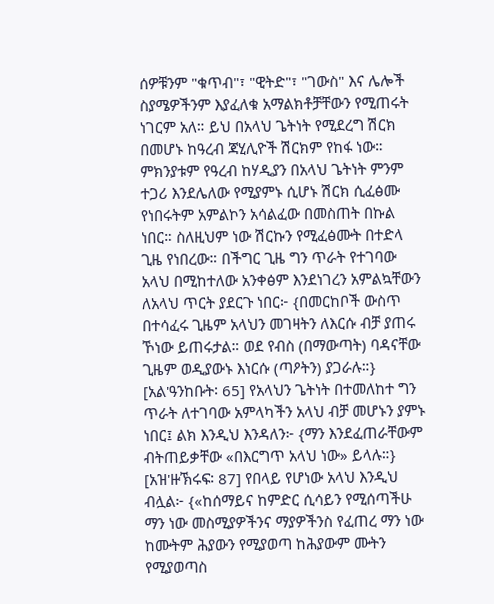ሰዎቹንም "ቁጥብ"፣ "ዊትድ"፣ "ገውስ" እና ሌሎች ስያሜዎችንም እያፈለቁ አማልክቶቻቸውን የሚጠሩት ነገርም አለ። ይህ በአላህ ጌትነት የሚደረግ ሽርክ በመሆኑ ከዓረብ ጃሂሊዮች ሽርክም የከፋ ነው። ምክንያቱም የዓረብ ከሃዲያን በአላህ ጌትነት ምንም ተጋሪ እንደሌለው የሚያምኑ ሲሆኑ ሽርክ ሲፈፅሙ የነበሩትም አምልኮን አሳልፈው በመስጠት በኩል ነበር። ስለዚህም ነው ሽርኩን የሚፈፅሙት በተድላ ጊዜ የነበረው። በችግር ጊዜ ግን ጥራት የተገባው አላህ በሚከተለው አንቀፅም እንደነገረን አምልኳቸውን ለአላህ ጥርት ያደርጉ ነበር፦ {በመርከቦች ውስጥ በተሳፈሩ ጊዜም አላህን መገዛትን ለእርሱ ብቻ ያጠሩ ኾነው ይጠሩታል። ወደ የብስ (በማውጣት) ባዳናቸው ጊዜም ወዲያውኑ እነርሱ (ጣዖትን) ያጋራሉ።} [አል'ዓንከቡት፡ 65] የአላህን ጌትነት በተመለከተ ግን ጥራት ለተገባው አምላካችን አላህ ብቻ መሆኑን ያምኑ ነበር፤ ልክ እንዲህ እንዳለን፦ {ማን እንደፈጠራቸውም ብትጠይቃቸው «በእርግጥ አላህ ነው» ይላሉ።} [አዝ'ዙኽሩፍ፡ 87] የበላይ የሆነው አላህ እንዲህ ብሏል፦ {«ከሰማይና ከምድር ሲሳይን የሚሰጣችሁ ማን ነው መስሚያዎችንና ማያዎችንስ የፈጠረ ማን ነው ከሙትም ሕያውን የሚያወጣ ከሕያውም ሙትን የሚያወጣስ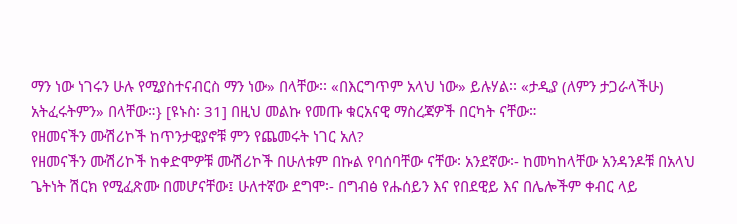ማን ነው ነገሩን ሁሉ የሚያስተናብርስ ማን ነው» በላቸው፡፡ «በእርግጥም አላህ ነው» ይሉሃል፡፡ «ታዲያ (ለምን ታጋራላችሁ) አትፈሩትምን» በላቸው።} [ዩኑስ፡ 31] በዚህ መልኩ የመጡ ቁርአናዊ ማስረጃዎች በርካት ናቸው።
የዘመናችን ሙሽሪኮች ከጥንታዊያኖቹ ምን የጨመሩት ነገር አለ?
የዘመናችን ሙሽሪኮች ከቀድሞዎቹ ሙሽሪኮች በሁለቱም በኩል የባሰባቸው ናቸው፡ አንደኛው፡- ከመካከላቸው አንዳንዶቹ በአላህ ጌትነት ሽርክ የሚፈጽሙ በመሆናቸው፤ ሁለተኛው ደግሞ፡- በግብፅ የሑሰይን እና የበደዊይ እና በሌሎችም ቀብር ላይ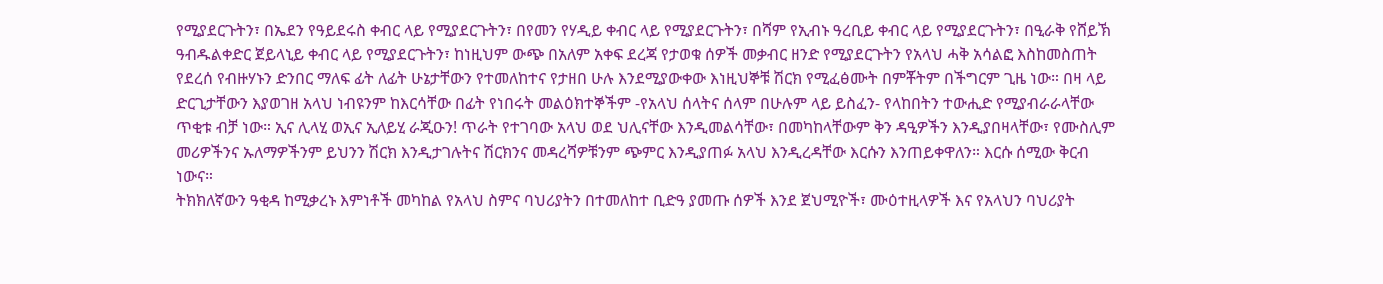የሚያደርጉትን፣ በኤደን የዓይደሩስ ቀብር ላይ የሚያደርጉትን፣ በየመን የሃዲይ ቀብር ላይ የሚያደርጉትን፣ በሻም የኢብኑ ዓረቢይ ቀብር ላይ የሚያደርጉትን፣ በዒራቅ የሸይኽ ዓብዱልቀድር ጀይላኒይ ቀብር ላይ የሚያደርጉትን፣ ከነዚህም ውጭ በአለም አቀፍ ደረጃ የታወቁ ሰዎች መቃብር ዘንድ የሚያደርጉትን የአላህ ሓቅ አሳልፎ እስከመስጠት የደረሰ የብዙሃኑን ድንበር ማለፍ ፊት ለፊት ሁኔታቸውን የተመለከተና የታዘበ ሁሉ እንደሚያውቀው እነዚህኞቹ ሽርክ የሚፈፅሙት በምቾትም በችግርም ጊዜ ነው። በዛ ላይ ድርጊታቸውን እያወገዘ አላህ ነብዩንም ከእርሳቸው በፊት የነበሩት መልዕክተኞችም -የአላህ ሰላትና ሰላም በሁሉም ላይ ይስፈን- የላከበትን ተውሒድ የሚያብራራላቸው ጥቂቱ ብቻ ነው። ኢና ሊላሂ ወኢና ኢለይሂ ራጂዑን! ጥራት የተገባው አላህ ወደ ህሊናቸው እንዲመልሳቸው፣ በመካከላቸውም ቅን ዳዒዎችን እንዲያበዛላቸው፣ የሙስሊም መሪዎችንና ኡለማዎችንም ይህንን ሽርክ እንዲታገሉትና ሽርክንና መዳረሻዎቹንም ጭምር እንዲያጠፉ አላህ እንዲረዳቸው እርሱን እንጠይቀዋለን። እርሱ ሰሚው ቅርብ ነውና።
ትክክለኛውን ዓቂዳ ከሚቃረኑ እምነቶች መካከል የአላህ ስምና ባህሪያትን በተመለከተ ቢድዓ ያመጡ ሰዎች እንደ ጀህሚዮች፣ ሙዕተዚላዎች እና የአላህን ባህሪያት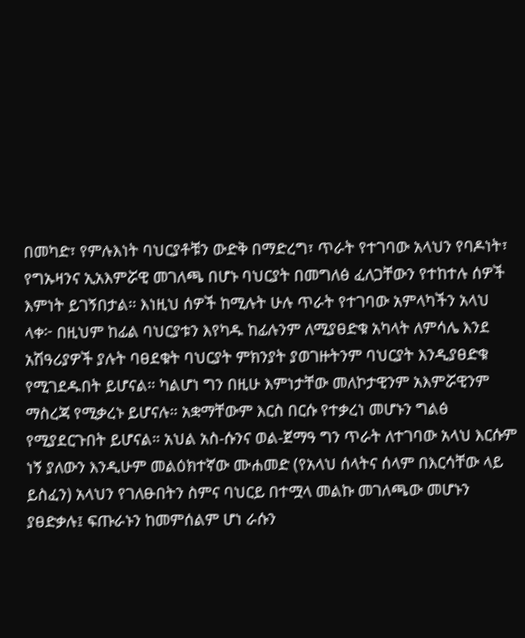በመካድ፣ የምሉእነት ባህርያቶቹን ውድቅ በማድረግ፣ ጥራት የተገባው አላህን የባዶነት፣ የግኡዛንና ኢአእምሯዊ መገለጫ በሆኑ ባህርያት በመግለፅ ፈለጋቸውን የተከተሉ ሰዎች እምነት ይገኝበታል። እነዚህ ሰዎች ከሚሉት ሁሉ ጥራት የተገባው አምላካችን አላህ ላቀ፦ በዚህም ከፊል ባህርያቱን እየካዱ ከፊሉንም ለሚያፀድቁ አካላት ለምሳሌ እንደ አሽዓሪያዎች ያሉት ባፀደቁት ባህርያት ምክንያት ያወገዙትንም ባህርያት እንዲያፀድቁ የሚገደዱበት ይሆናል። ካልሆነ ግን በዚሁ እምነታቸው መለኮታዊንም አእምሯዊንም ማስረጃ የሚቃረኑ ይሆናሉ። አቋማቸውም እርስ በርሱ የተቃረነ መሆኑን ግልፅ የሚያደርጉበት ይሆናል። አህል አስ-ሱንና ወል-ጀማዓ ግን ጥራት ለተገባው አላህ እርሱም ነኝ ያለውን እንዲሁም መልዕክተኛው ሙሐመድ (የአላህ ሰላትና ሰላም በእርሳቸው ላይ ይስፈን) አላህን የገለፁበትን ስምና ባህርይ በተሟላ መልኩ መገለጫው መሆኑን ያፀድቃሉ፤ ፍጡራኑን ከመምሰልም ሆነ ራሱን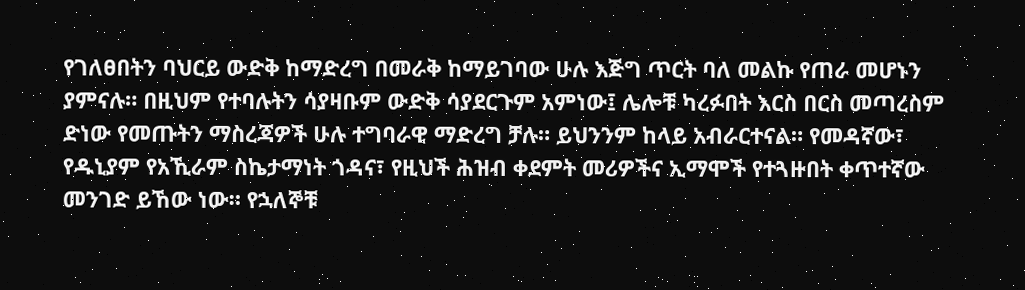የገለፀበትን ባህርይ ውድቅ ከማድረግ በመራቅ ከማይገባው ሁሉ እጅግ ጥርት ባለ መልኩ የጠራ መሆኑን ያምናሉ። በዚህም የተባሉትን ሳያዛቡም ውድቅ ሳያደርጉም አምነው፤ ሌሎቹ ካረፉበት እርስ በርስ መጣረስም ድነው የመጡትን ማስረጃዎች ሁሉ ተግባራዊ ማድረግ ቻሉ። ይህንንም ከላይ አብራርተናል። የመዳኛው፣ የዱኒያም የአኺራም ስኬታማነት ጎዳና፣ የዚህች ሕዝብ ቀደምት መሪዎችና ኢማሞች የተጓዙበት ቀጥተኛው መንገድ ይኸው ነው። የኋለኞቹ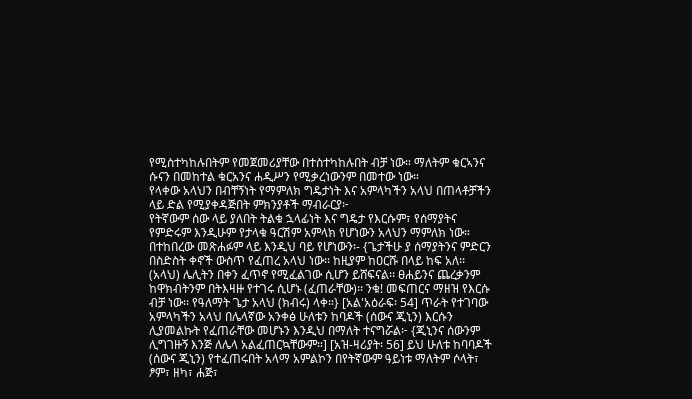የሚስተካከሉበትም የመጀመሪያቸው በተስተካከሉበት ብቻ ነው። ማለትም ቁርኣንና ሱናን በመከተል ቁርአንና ሐዲሥን የሚቃረነውንም በመተው ነው።
የላቀው አላህን በብቸኝነት የማምለክ ግዴታነት እና አምላካችን አላህ በጠላቶቻችን ላይ ድል የሚያቀዳጅበት ምክንያቶች ማብራርያ፦
የትኛውም ሰው ላይ ያለበት ትልቁ ኋላፊነት እና ግዴታ የእርሱም፣ የሰማያትና የምድሩም እንዲሁም የታላቁ ዓርሽም አምላክ የሆነውን አላህን ማምለክ ነው። በተከበረው መጽሐፉም ላይ እንዲህ ባይ የሆነውን፡- {ጌታችሁ ያ ሰማያትንና ምድርን በስድስት ቀኖች ውስጥ የፈጠረ አላህ ነው፡፡ ከዚያም ከዐርሹ በላይ ከፍ አለ፡፡ (አላህ) ሌሊትን በቀን ፈጥኖ የሚፈልገው ሲሆን ይሸፍናል፡፡ ፀሐይንና ጨረቃንም ከዋክብትንም በትእዛዙ የተገሩ ሲሆኑ (ፈጠራቸው)፡፡ ንቁ! መፍጠርና ማዘዝ የእርሱ ብቻ ነው፡፡ የዓለማት ጌታ አላህ (ክብሩ) ላቀ።} [አል'አዕራፍ፡ 54] ጥራት የተገባው አምላካችን አላህ በሌላኛው አንቀፅ ሁለቱን ከባዶች (ሰውና ጂኒን) እርሱን ሊያመልኩት የፈጠራቸው መሆኑን እንዲህ በማለት ተናግሯል፦ {ጂኒንና ሰውንም ሊግገዙኝ እንጅ ለሌላ አልፈጠርኳቸውም።] [አዝ-ዛሪያት፡ 56] ይህ ሁለቱ ከባባዶች (ሰውና ጂኒን) የተፈጠሩበት አላማ አምልኮን በየትኛውም ዓይነቱ ማለትም ሶላት፣ ፆም፣ ዘካ፣ ሐጅ፣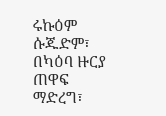ሩኩዕም ሱጁድም፣ በካዕባ ዙርያ ጠዋፍ ማድረግ፣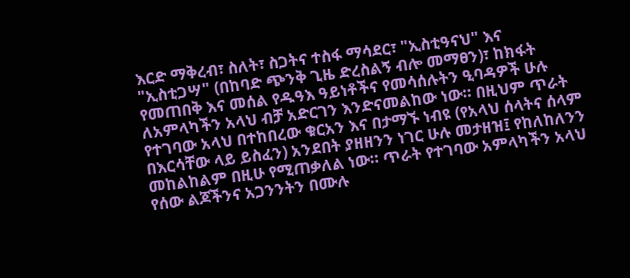እርድ ማቅረብ፣ ስለት፣ ስጋትና ተስፋ ማሳደር፣ "ኢስቲዓናህ" እና "ኢስቲጋሣ" (በከባድ ጭንቅ ጊዜ ድረስልኝ ብሎ መማፀን)፣ ከክፋት የመጠበቅ እና መሰል የዱዓእ ዓይነቶችና የመሳሰሉትን ዒባዳዎች ሁሉ ለአምላካችን አላህ ብቻ አድርገን እንድናመልከው ነው። በዚህም ጥራት የተገባው አላህ በተከበረው ቁርአን እና በታማኙ ነብዩ (የአላህ ሰላትና ሰላም በእርሳቸው ላይ ይስፈን) አንደበት ያዘዘንን ነገር ሁሉ መታዘዝ፤ የከለከለንን መከልከልም በዚሁ የሚጠቃለል ነው። ጥራት የተገባው አምላካችን አላህ የሰው ልጆችንና አጋንንትን በሙሉ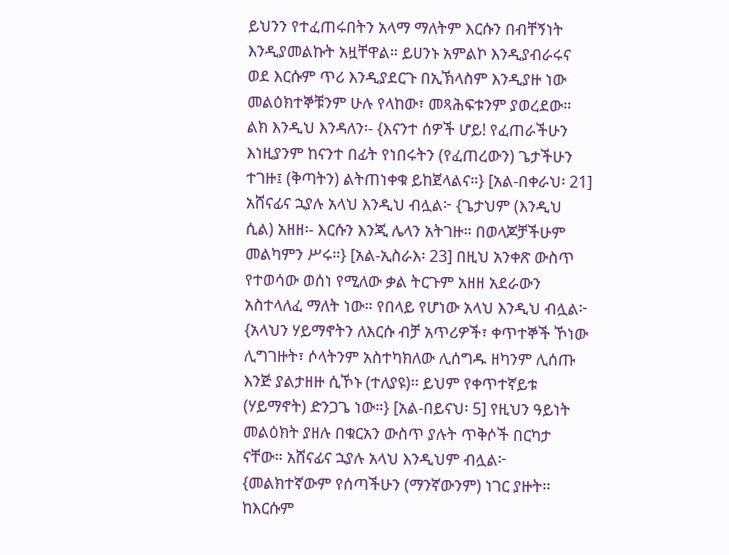ይህንን የተፈጠሩበትን አላማ ማለትም እርሱን በብቸኝነት እንዲያመልኩት አዟቸዋል። ይሀንኑ አምልኮ እንዲያብራሩና ወደ እርሱም ጥሪ እንዲያደርጉ በኢኽላስም እንዲያዙ ነው መልዕክተኞቹንም ሁሉ የላከው፣ መጻሕፍቱንም ያወረደው። ልክ እንዲህ እንዳለን፡- {እናንተ ሰዎች ሆይ! የፈጠራችሁን እነዚያንም ከናንተ በፊት የነበሩትን (የፈጠረውን) ጌታችሁን ተገዙ፤ (ቅጣትን) ልትጠነቀቁ ይከጀላልና።} [አል-በቀራህ፡ 21] አሸናፊና ኋያሉ አላህ እንዲህ ብሏል፦ {ጌታህም (እንዲህ ሲል) አዘዘ፡- እርሱን እንጂ ሌላን አትገዙ። በወላጆቻችሁም መልካምን ሥሩ።} [አል-ኢስራእ፡ 23] በዚህ አንቀጽ ውስጥ የተወሳው ወሰነ የሚለው ቃል ትርጉም አዘዘ አደራውን አስተላለፈ ማለት ነው። የበላይ የሆነው አላህ እንዲህ ብሏል፦ {አላህን ሃይማኖትን ለእርሱ ብቻ አጥሪዎች፣ ቀጥተኞች ኾነው ሊግገዙት፣ ሶላትንም አስተካክለው ሊሰግዱ ዘካንም ሊሰጡ እንጅ ያልታዘዙ ሲኾኑ (ተለያዩ)፡፡ ይህም የቀጥተኛይቱ (ሃይማኖት) ድንጋጌ ነው።} [አል-በይናህ፡ 5] የዚህን ዓይነት መልዕክት ያዘሉ በቁርአን ውስጥ ያሉት ጥቅሶች በርካታ ናቸው። አሸናፊና ኋያሉ አላህ እንዲህም ብሏል፦ {መልክተኛውም የሰጣችሁን (ማንኛውንም) ነገር ያዙት፡፡ ከእርሱም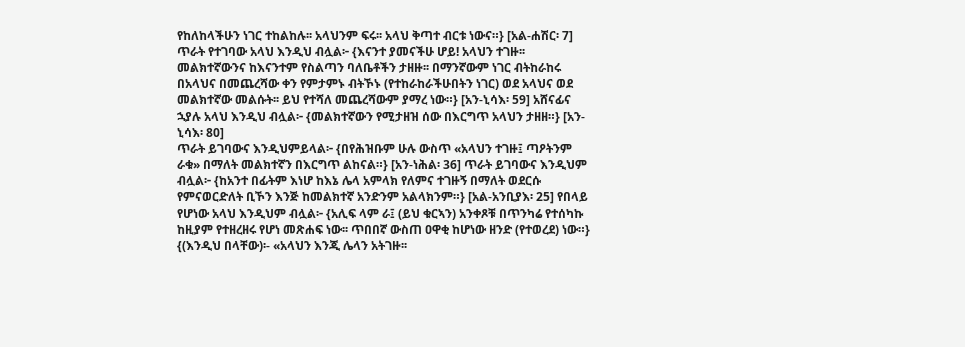የከለከላችሁን ነገር ተከልከሉ፡፡ አላህንም ፍሩ፡፡ አላህ ቅጣተ ብርቱ ነውና።} [አል-ሐሽር፡ 7] ጥራት የተገባው አላህ እንዲህ ብሏል፦ {እናንተ ያመናችሁ ሆይ! አላህን ተገዙ፡፡ መልክተኛውንና ከእናንተም የስልጣን ባለቤቶችን ታዘዙ፡፡ በማንኛውም ነገር ብትከራከሩ በአላህና በመጨረሻው ቀን የምታምኑ ብትኾኑ (የተከራከራችሁበትን ነገር) ወደ አላህና ወደ መልክተኛው መልሱት፡፡ ይህ የተሻለ መጨረሻውም ያማረ ነው።} [አን-ኒሳእ፡ 59] አሸናፊና ኋያሉ አላህ እንዲህ ብሏል፦ {መልክተኛውን የሚታዘዝ ሰው በእርግጥ አላህን ታዘዘ።} [አን-ኒሳእ፡ 80]
ጥራት ይገባውና እንዲህምይላል፦ {በየሕዝቡም ሁሉ ውስጥ «አላህን ተገዙ፤ ጣዖትንም ራቁ» በማለት መልክተኛን በእርግጥ ልከናል።} [አን-ነሕል፡ 36] ጥራት ይገባውና እንዲህም ብሏል፦ {ከአንተ በፊትም እነሆ ከእኔ ሌላ አምላክ የለምና ተገዙኝ በማለት ወደርሱ የምናወርድለት ቢኾን እንጅ ከመልክተኛ አንድንም አልላክንም።} [አል-አንቢያእ፡ 25] የበላይ የሆነው አላህ እንዲህም ብሏል፦ {አሊፍ ላም ራ፤ (ይህ ቁርኣን) አንቀጾቹ በጥንካሬ የተሰካኩ ከዚያም የተዘረዘሩ የሆነ መጽሐፍ ነው፡፡ ጥበበኛ ውስጠ ዐዋቂ ከሆነው ዘንድ (የተወረደ) ነው።} {(እንዲህ በላቸው)፡- «አላህን እንጂ ሌላን አትገዙ፡፡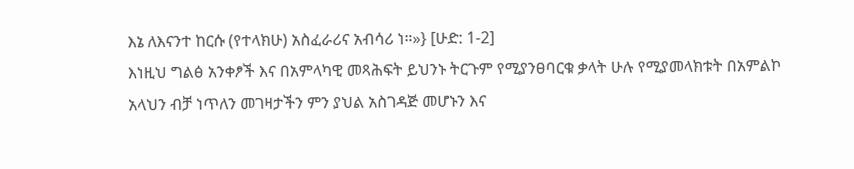እኔ ለእናንተ ከርሱ (የተላክሁ) አስፈራሪና አብሳሪ ነ።»} [ሁድ: 1-2]
እነዚህ ግልፅ አንቀፆች እና በአምላካዊ መጻሕፍት ይህንኑ ትርጉም የሚያንፀባርቁ ቃላት ሁሉ የሚያመላክቱት በአምልኮ አላህን ብቻ ነጥለን መገዛታችን ምን ያህል አስገዳጅ መሆኑን እና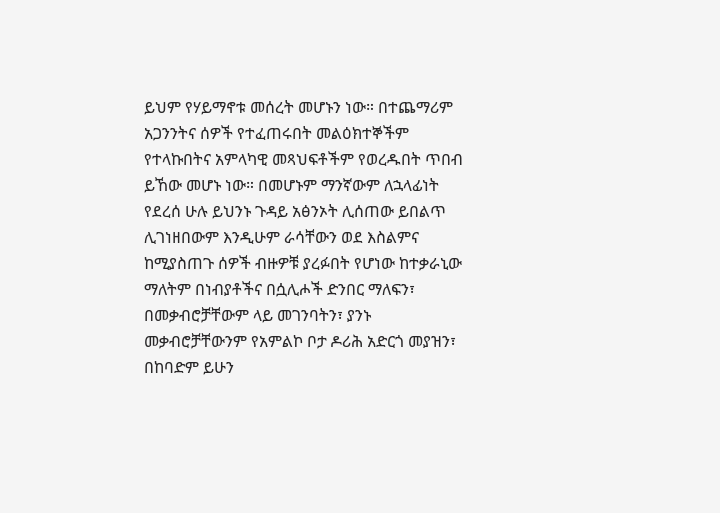ይህም የሃይማኖቱ መሰረት መሆኑን ነው። በተጨማሪም አጋንንትና ሰዎች የተፈጠሩበት መልዕክተኞችም የተላኩበትና አምላካዊ መጻህፍቶችም የወረዱበት ጥበብ ይኸው መሆኑ ነው። በመሆኑም ማንኛውም ለኋላፊነት የደረሰ ሁሉ ይህንኑ ጉዳይ አፅንኦት ሊሰጠው ይበልጥ ሊገነዘበውም እንዲሁም ራሳቸውን ወደ እስልምና ከሚያስጠጉ ሰዎች ብዙዎቹ ያረፉበት የሆነው ከተቃራኒው ማለትም በነብያቶችና በሷሊሖች ድንበር ማለፍን፣ በመቃብሮቻቸውም ላይ መገንባትን፣ ያንኑ መቃብሮቻቸውንም የአምልኮ ቦታ ዶሪሕ አድርጎ መያዝን፣ በከባድም ይሁን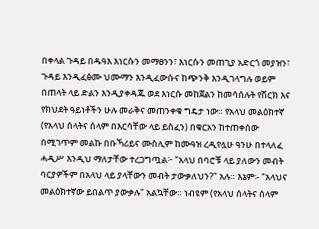በቀላል ጉዳይ በዱዓእ እነርሱን መማፀንን፣ እነርሱን መጠጊያ አድርጎ መያዝን፣ ጉዳይ እንዲፈፅሙ ህሙማን እንዲፈውሱና ከጭንቅ እንዲገላግሉ ወይም በጠላት ላይ ድልን እንዲያቀዳጁ ወደ እነርሱ መከጀልን ከመሳሰሉት የሽርክ እና የክህደት ዓይነቶችን ሁሉ መራቅና መጠንቀቁ ግዴታ ነው። የአላህ መልዕክተኛ (የአላህ ሰላትና ሰላም በእርሳቸው ላይ ይስፈን) በቁርአን ከተጠቀሰው በሚገጥም መልኩ በቡኻሪይና ሙስሊም ከሙዓዝ ረዲየሏሁ ዓንሁ በተላለፈ ሓዲሥ እንዲህ ማለታቸው ተረጋግጧል፦ "አላህ በባሮቹ ላይ ያለውን መብት ባርያዎችም በአላህ ላይ ያላቸውን መብት ታውቃለህን?" አሉ። እኔም፡- "አላህና መልዕክተኛው ይበልጥ ያውቃሉ" አልኳቸው። ነብዩም (የአላህ ሰላትና ሰላም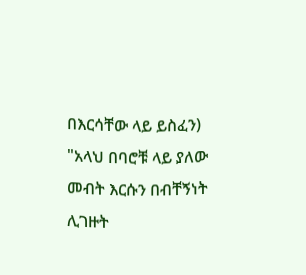በእርሳቸው ላይ ይስፈን) "አላህ በባሮቹ ላይ ያለው መብት እርሱን በብቸኝነት ሊገዙት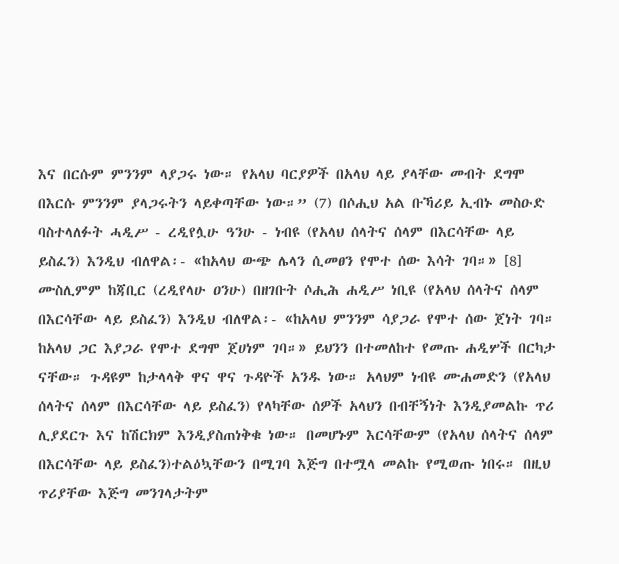እና በርሱም ምንንም ላያጋሩ ነው። የአላህ ባርያዎች በአላህ ላይ ያላቸው መብት ደግሞ በእርሱ ምንንም ያላጋሩትን ላይቀጣቸው ነው።” (7) በሶሒህ አል ቡኻሪይ ኢብኑ መስዑድ ባስተላለፉት ሓዲሥ - ረዲየሏሁ ዓንሁ - ነብዩ (የአላህ ሰላትና ሰላም በእርሳቸው ላይ ይስፈን) እንዲህ ብለዋል፡- «ከአላህ ውጭ ሌላን ሲመፀን የሞተ ሰው እሳት ገባ።» [8] ሙስሊምም ከጃቢር (ረዲየላሁ ዐንሁ) በዘገቡት ሶሒሕ ሐዲሥ ነቢዩ (የአላህ ሰላትና ሰላም በእርሳቸው ላይ ይስፈን) እንዲህ ብለዋል፡- «ከአላህ ምንንም ሳያጋራ የሞተ ሰው ጀነት ገባ። ከአላህ ጋር እያጋራ የሞተ ደግሞ ጀሀነም ገባ።» ይህንን በተመለከተ የመጡ ሐዲሦች በርካታ ናቸው። ጉዳዩም ከታላላቅ ዋና ዋና ጉዳዮች አንዱ ነው። አላህም ነብዩ ሙሐመድን (የአላህ ሰላትና ሰላም በእርሳቸው ላይ ይስፈን) የላካቸው ሰዎች አላህን በብቸኝነት እንዲያመልኩ ጥሪ ሊያደርጉ እና ከሽርክም እንዲያስጠነቅቁ ነው። በመሆኑም እርሳቸውም (የአላህ ሰላትና ሰላም በእርሳቸው ላይ ይስፈን)ተልዕኳቸውን በሚገባ እጅግ በተሟላ መልኩ የሚወጡ ነበሩ። በዚህ ጥሪያቸው እጅግ መንገላታትም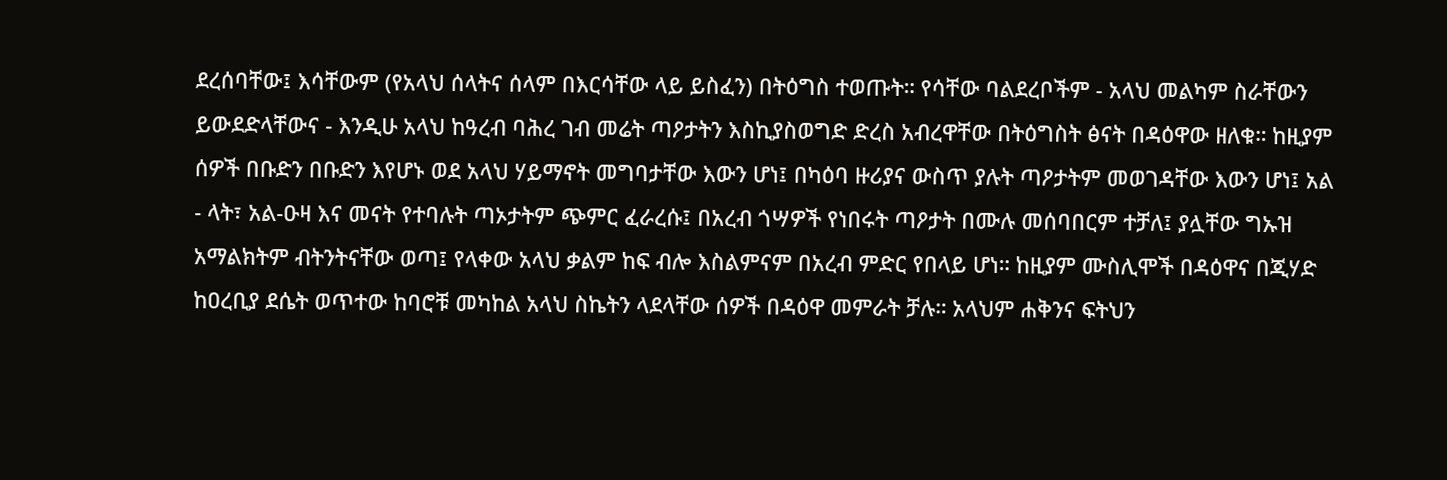ደረሰባቸው፤ እሳቸውም (የአላህ ሰላትና ሰላም በእርሳቸው ላይ ይስፈን) በትዕግስ ተወጡት። የሳቸው ባልደረቦችም - አላህ መልካም ስራቸውን ይውደድላቸውና - እንዲሁ አላህ ከዓረብ ባሕረ ገብ መሬት ጣዖታትን እስኪያስወግድ ድረስ አብረዋቸው በትዕግስት ፅናት በዳዕዋው ዘለቁ። ከዚያም ሰዎች በቡድን በቡድን እየሆኑ ወደ አላህ ሃይማኖት መግባታቸው እውን ሆነ፤ በካዕባ ዙሪያና ውስጥ ያሉት ጣዖታትም መወገዳቸው እውን ሆነ፤ አል - ላት፣ አል-ዑዛ እና መናት የተባሉት ጣኦታትም ጭምር ፈራረሱ፤ በአረብ ጎሣዎች የነበሩት ጣዖታት በሙሉ መሰባበርም ተቻለ፤ ያሏቸው ግኡዝ አማልክትም ብትንትናቸው ወጣ፤ የላቀው አላህ ቃልም ከፍ ብሎ እስልምናም በአረብ ምድር የበላይ ሆነ። ከዚያም ሙስሊሞች በዳዕዋና በጂሃድ ከዐረቢያ ደሴት ወጥተው ከባሮቹ መካከል አላህ ስኬትን ላደላቸው ሰዎች በዳዕዋ መምራት ቻሉ። አላህም ሐቅንና ፍትህን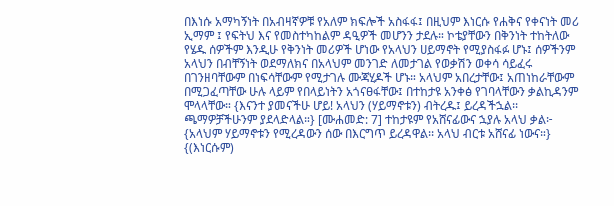በእነሱ አማካኝነት በአብዛኛዎቹ የአለም ክፍሎች አስፋፋ፤ በዚህም እነርሱ የሐቅና የቀናነት መሪ ኢማም ፤ የፍትህ እና የመስተካከልም ዳዒዎች መሆንን ታደሉ። ኮቴያቸውን በቅንነት ተከትለው የሄዱ ሰዎችም እንዲሁ የቅንነት መሪዎች ሆነው የአላህን ሀይማኖት የሚያስፋፉ ሆኑ፤ ሰዎችንም አላህን በብቸኝነት ወደማለክና በአላህም መንገድ ለመታገል የወቃሽን ወቀሳ ሳይፈሩ በገንዘባቸውም በነፍሳቸውም የሚታገሉ ሙጃሂዶች ሆኑ። አላህም አበረታቸው፤ አጠነከራቸውም በሚጋፈጣቸው ሁሉ ላይም የበላይነትን አጎናፀፋቸው፤ በተከታዩ አንቀፅ የገባላቸውን ቃልኪዳንም ሞላላቸው። {እናንተ ያመናችሁ ሆይ! አላህን (ሃይማኖቱን) ብትረዱ፤ ይረዳችኋል፡፡ ጫማዎቻችሁንም ያደላድላል።} [ሙሐመድ: 7] ተከታዩም የአሸናፊውና ኋያሉ አላህ ቃል፦ {አላህም ሃይማኖቱን የሚረዳውን ሰው በእርግጥ ይረዳዋል፡፡ አላህ ብርቱ አሸናፊ ነውና።} {(እነርሱም)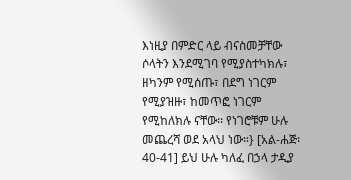እነዚያ በምድር ላይ ብናስመቻቸው ሶላትን እንደሚገባ የሚያስተካክሉ፣ ዘካንም የሚሰጡ፣ በደግ ነገርም የሚያዝዙ፣ ከመጥፎ ነገርም የሚከለክሉ ናቸው፡፡ የነገሮቹም ሁሉ መጨረሻ ወደ አላህ ነው።} [አል-ሐጅ፡ 40-41] ይህ ሁሉ ካለፈ በኃላ ታዲያ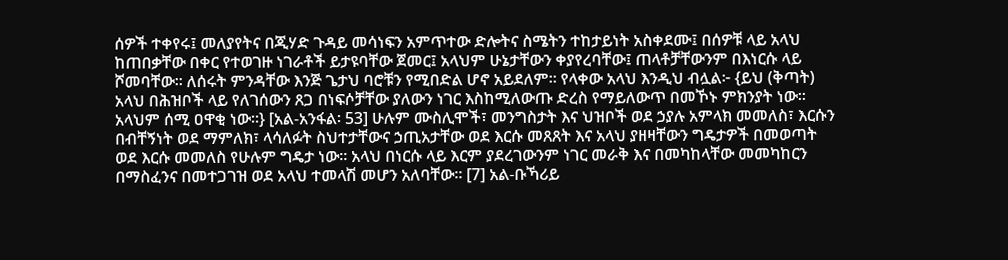ሰዎች ተቀየሩ፤ መለያየትና በጂሃድ ጉዳይ መሳነፍን አምጥተው ድሎትና ስሜትን ተከታይነት አስቀደሙ፤ በሰዎቹ ላይ አላህ ከጠበቃቸው በቀር የተወገዙ ነገራቶች ይታዩባቸው ጀመር፤ አላህም ሁኔታቸውን ቀያየረባቸው፤ ጠላቶቻቸውንም በእነርሱ ላይ ሾመባቸው። ለሰሩት ምንዳቸው እንጅ ጌታህ ባሮቹን የሚበድል ሆኖ አይደለም። የላቀው አላህ እንዲህ ብሏል፦ {ይህ (ቅጣት) አላህ በሕዝቦች ላይ የለገሰውን ጸጋ በነፍሶቻቸው ያለውን ነገር እስከሚለውጡ ድረስ የማይለውጥ በመኾኑ ምክንያት ነው፡፡ አላህም ሰሚ ዐዋቂ ነው።} [አል-አንፋል፡ 53] ሁሉም ሙስሊሞች፣ መንግስታት እና ህዝቦች ወደ ኃያሉ አምላክ መመለስ፣ እርሱን በብቸኝነት ወደ ማምለክ፣ ላሳለፉት ስህተታቸውና ኃጢአታቸው ወደ እርሱ መጸጸት እና አላህ ያዘዛቸውን ግዴታዎች በመወጣት ወደ እርሱ መመለስ የሁሉም ግዴታ ነው። አላህ በነርሱ ላይ እርም ያደረገውንም ነገር መራቅ እና በመካከላቸው መመካከርን በማስፈንና በመተጋገዝ ወደ አላህ ተመላሽ መሆን አለባቸው። [7] አል-ቡኻሪይ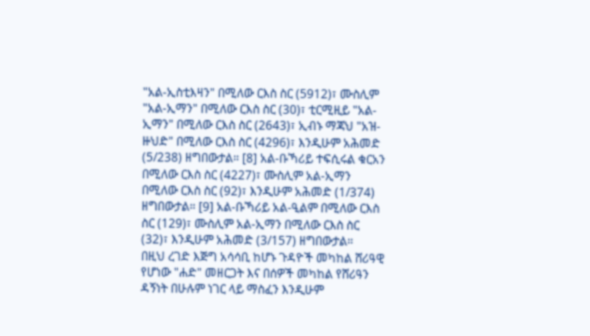"አል‐ኢስቲእዛን" በሚለው ርእስ ስር (5912)፣ ሙስሊም "አል-ኢማን" በሚለው ርእስ ስር (30)፣ ቲርሚዚይ "አል-ኢማን" በሚለው ርእስ ስር (2643)፣ ኢብኑ ማጃህ "አዝ-ዙህድ" በሚለው ርእስ ስር (4296)፣ እንዲሁም አሕመድ (5/238) ዘግበውታል። [8] አል-ቡኻሪይ ተፍሲሩል ቁርአን በሚለው ርእስ ስር (4227)፣ ሙስሊም አል-ኢማን በሚለው ርእስ ስር (92)፣ እንዲሁም አሕመድ (1/374) ዘግበውታል። [9] አል-ቡኻሪይ አል-ዒልም በሚለው ርእስ ስር (129)፣ ሙስሊም አል-ኢማን በሚለው ርእስ ስር (32)፣ እንዲሁም አሕመድ (3/157) ዘግበውታል።
በዚህ ረገድ እጅግ አሳሳቢ ከሆኑ ጉዳዮች መካከል ሸሪዓዊ የሆነው "ሐድ" መዘርጋት እና በሰዎች መካከል የሸሪዓን ዳኝነት በሁሉም ነገር ላይ ማስፈን እንዲሁም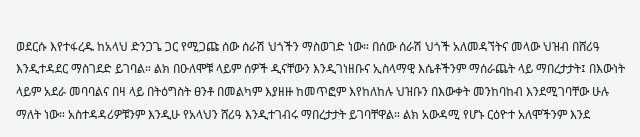ወደርሱ እየተፋረዱ ከአላህ ድንጋጌ ጋር የሚጋጩ ሰው ሰራሽ ህጎችን ማስወገድ ነው። በሰው ሰራሽ ህጎች አለመዳኘትና መላው ህዝብ በሸሪዓ እንዲተዳደር ማስገደድ ይገባል። ልክ በዑለሞቹ ላይም ሰዎች ዲናቸውን እንዲገነዘቡና ኢስላማዊ እሴቶችንም ማሰራጨት ላይ ማበረታታት፤ በእውነት ላይም አደራ መባባልና በዛ ላይ በትዕግስት ፀንቶ በመልካም እያዘዙ ከመጥፎም እየከለከሉ ህዝቡን በእውቀት መንከባከብ እንደሚገባቸው ሁሉ ማለት ነው። አስተዳዳሪዎቹንም እንዲሁ የአላህን ሸሪዓ እንዲተገብሩ ማበረታታት ይገባቸዋል። ልክ አውዳሚ የሆኑ ርዕዮተ አለሞችንም እንደ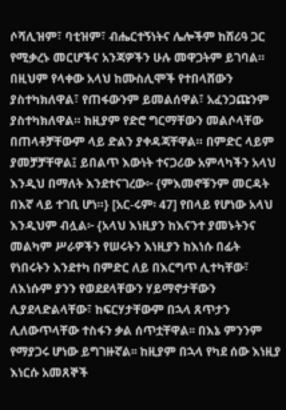ሶሻሊዝም፣ ባቲዝም፣ ብሔርተኝነትና ሌሎችም ከሸሪዓ ጋር የሚቃረኑ መርሆችና አንጃዎችን ሁሉ መዋጋትም ይገባል። በዚህም የላቀው አላህ ከሙስሊሞች የተበላሸውን ያስተካክለዋል፣ የጠፋውንም ይመልሰዋል፣ አፈንጋጩንም ያስተካክለዋል። ከዚያም የድሮ ግርማቸውን መልሶላቸው በጠላቶቻቸውም ላይ ድልን ያቀዳጃቸዋል። በምድር ላይም ያመቻቻቸዋል፤ ይበልጥ እውነት ተናጋሪው አምላካችን አላህ እንዲህ በማለት እንደተናገረው፦ {ምእመኖቹንም መርዳት በእኛ ላይ ተገቢ ሆነ።} [አር-ሩም፡ 47] የበላይ የሆነው አላህ እንዲህም ብሏል፦ {አላህ እነዚያን ከእናንተ ያመኑትንና መልካም ሥራዎችን የሠሩትን እነዚያን ከእነሱ በፊት የነበሩትን እንደተካ በምድር ለይ በእርግጥ ሊተካቸው፣ ለእነሱም ያንን የወደደላቸውን ሃይማኖታቸውን ሊያደላድልላቸው፣ ከፍርሃታቸውም በኋላ ጸጥታን ሊለውጥላቸው ተስፋን ቃል ሰጥቷቸዋል፡፡ በእኔ ምንንም የማያጋሩ ሆነው ይግገዙኛል፡፡ ከዚያም በኋላ የካደ ሰው እነዚያ እነርሱ አመጸኞች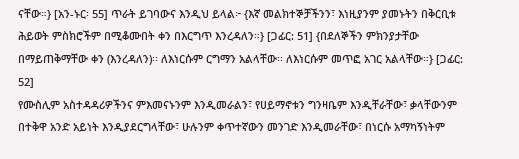ናቸው።} [አን-ኑር፡ 55] ጥራት ይገባውና እንዲህ ይላል፦ {እኛ መልክተኞቻችንን፣ እነዚያንም ያመኑትን በቅርቢቱ ሕይወት ምስክሮችም በሚቆሙበት ቀን በእርግጥ እንረዳለን።} [ጋፊር: 51] {በደለኞችን ምክንያታቸው በማይጠቅማቸው ቀን (እንረዳለን)፡፡ ለእነርሱም ርግማን አልላቸው፡፡ ለእነርሱም መጥፎ አገር አልላቸው።} [ጋፊር: 52]
የሙስሊም አስተዳዳሪዎችንና ምእመናኑንም እንዲመራልን፣ የሀይማኖቱን ግንዛቤም እንዲቸራቸው፣ ቃላቸውንም በተቅዋ አንድ አይነት እንዲያደርግላቸው፣ ሁሉንም ቀጥተኛውን መንገድ እንዲመራቸው፣ በነርሱ አማካኝነትም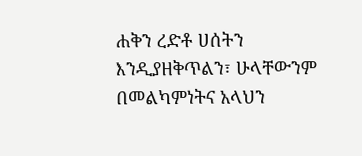ሐቅን ረድቶ ሀሰትን እንዲያዘቅጥልን፣ ሁላቸውንም በመልካምነትና አላህን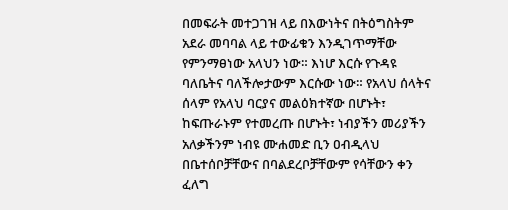በመፍራት መተጋገዝ ላይ በእውነትና በትዕግስትም አደራ መባባል ላይ ተውፊቁን እንዲገጥማቸው የምንማፀነው አላህን ነው። እነሆ እርሱ የጉዳዩ ባለቤትና ባለችሎታውም እርሱው ነው። የአላህ ሰላትና ሰላም የአላህ ባርያና መልዕክተኛው በሆኑት፣ ከፍጡራኑም የተመረጡ በሆኑት፣ ነብያችን መሪያችን አለቃችንም ነብዩ ሙሐመድ ቢን ዐብዲላህ በቤተሰቦቻቸውና በባልደረቦቻቸውም የሳቸውን ቀን ፈለግ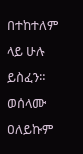በተከተለም ላይ ሁሉ ይስፈን። ወሰላሙ ዐለይኩም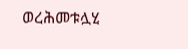ወረሕመቱሏሂ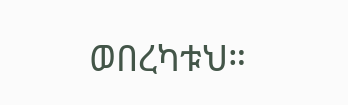ወበረካቱህ።